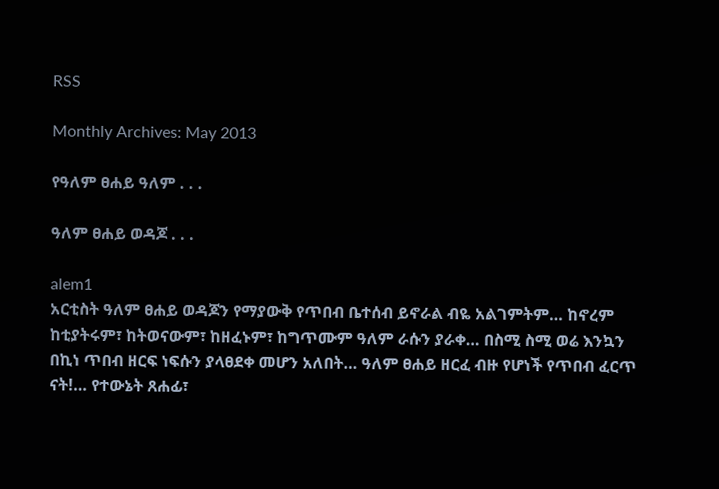RSS

Monthly Archives: May 2013

የዓለም ፀሐይ ዓለም . . .

ዓለም ፀሐይ ወዳጆ . . .

alem1
አርቲስት ዓለም ፀሐይ ወዳጆን የማያውቅ የጥበብ ቤተሰብ ይኖራል ብዬ አልገምትም… ከኖረም ከቲያትሩም፣ ከትወናውም፣ ከዘፈኑም፣ ከግጥሙም ዓለም ራሱን ያራቀ… በስሚ ስሚ ወሬ እንኳን በኪነ ጥበብ ዘርፍ ነፍሱን ያላፀደቀ መሆን አለበት… ዓለም ፀሐይ ዘርፈ ብዙ የሆነች የጥበብ ፈርጥ ናት!… የተውኔት ጸሐፊ፣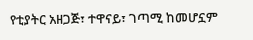የቲያትር አዘጋጅ፣ ተዋናይ፣ ገጣሚ ከመሆኗም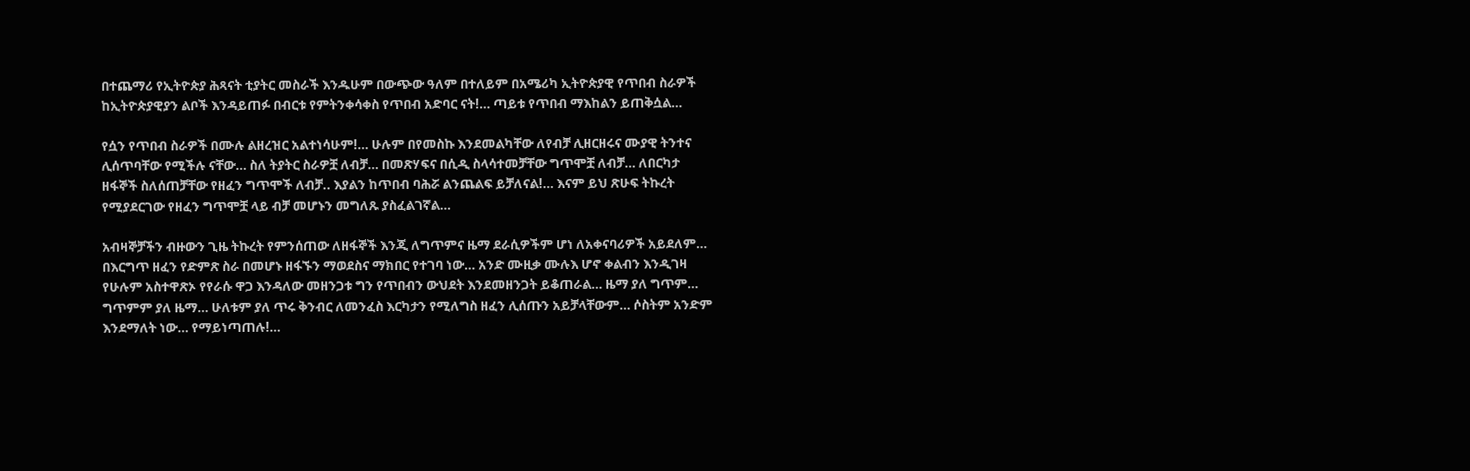በተጨማሪ የኢትዮጵያ ሕጻናት ቲያትር መስራች እንዱሁም በውጭው ዓለም በተለይም በአሜሪካ ኢትዮጵያዊ የጥበብ ስራዎች ከኢትዮጵያዊያን ልቦች እንዳይጠፉ በብርቱ የምትንቀሳቀስ የጥበብ አድባር ናት!… ጣይቱ የጥበብ ማእከልን ይጠቅሷል…

የሷን የጥበብ ስራዎች በሙሉ ልዘረዝር አልተነሳሁም!… ሁሉም በየመስኩ እንደመልካቸው ለየብቻ ሊዘርዘሩና ሙያዊ ትንተና ሊሰጥባቸው የሚችሉ ናቸው… ስለ ትያትር ስራዎቿ ለብቻ… በመጽሃፍና በሲዲ ስላሳተመቻቸው ግጥሞቿ ለብቻ… ለበርካታ ዘፋኞች ስለሰጠቻቸው የዘፈን ግጥሞች ለብቻ.. እያልን ከጥበብ ባሕሯ ልንጨልፍ ይቻለናል!… እናም ይህ ጽሁፍ ትኩረት የሚያደርገው የዘፈን ግጥሞቿ ላይ ብቻ መሆኑን መግለጹ ያስፈልገኛል…

አብዛኞቻችን ብዙውን ጊዜ ትኩረት የምንሰጠው ለዘፋኞች እንጂ ለግጥምና ዜማ ደራሲዎችም ሆነ ለአቀናባሪዎች አይደለም… በእርግጥ ዘፈን የድምጽ ስራ በመሆኑ ዘፋኙን ማወደስና ማክበር የተገባ ነው… አንድ ሙዚቃ ሙሉእ ሆኖ ቀልብን እንዲገዛ የሁሉም አስተዋጽኦ የየራሱ ዋጋ እንዳለው መዘንጋቱ ግን የጥበብን ውህደት እንደመዘንጋት ይቆጠራል… ዜማ ያለ ግጥም… ግጥምም ያለ ዜማ… ሁለቱም ያለ ጥሩ ቅንብር ለመንፈስ እርካታን የሚለግስ ዘፈን ሊሰጡን አይቻላቸውም… ሶስትም አንድም እንደማለት ነው… የማይነጣጠሉ!…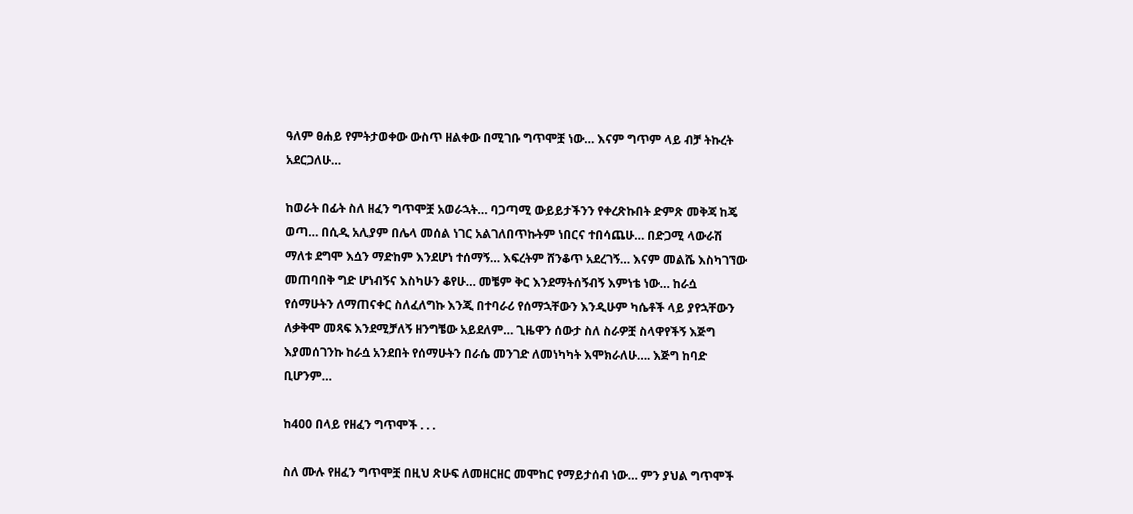ዓለም ፀሐይ የምትታወቀው ውስጥ ዘልቀው በሚገቡ ግጥሞቿ ነው… እናም ግጥም ላይ ብቻ ትኩረት አደርጋለሁ…

ከወራት በፊት ስለ ዘፈን ግጥሞቿ አወራኋት… ባጋጣሚ ውይይታችንን የቀረጽኩበት ድምጽ መቅጃ ከጄ ወጣ… በሲዲ አሊያም በሌላ መሰል ነገር አልገለበጥኩትም ነበርና ተበሳጨሁ… በድጋሚ ላውራሽ ማለቱ ደግሞ እሷን ማድከም እንደሆነ ተሰማኝ… እፍረትም ሸንቆጥ አደረገኝ… እናም መልሼ እስካገኘው መጠባበቅ ግድ ሆነብኝና እስካሁን ቆየሁ… መቼም ቅር እንደማትሰኝብኝ እምነቴ ነው… ከራሷ የሰማሁትን ለማጠናቀር ስለፈለግኩ እንጂ በተባራሪ የሰማኋቸውን እንዲሁም ካሴቶች ላይ ያየኋቸውን ለቃቅሞ መጻፍ እንደሚቻለኝ ዘንግቼው አይደለም… ጊዜዋን ሰውታ ስለ ስራዎቿ ስላዋየችኝ እጅግ እያመሰገንኩ ከራሷ አንደበት የሰማሁትን በራሴ መንገድ ለመነካካት እሞክራለሁ…. እጅግ ከባድ ቢሆንም…

ከ400 በላይ የዘፈን ግጥሞች . . .

ስለ ሙሉ የዘፈን ግጥሞቿ በዚህ ጽሁፍ ለመዘርዘር መሞከር የማይታሰብ ነው… ምን ያህል ግጥሞች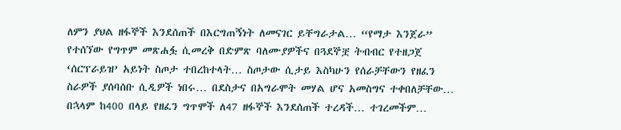ለምን ያህል ዘፋኞች እንደሰጠች በእርግጠኝነት ለመናገር ይቸግራታል… “የማታ እንጀራ” የተሰኘው የግጥም መጽሐፏ ሲመረቅ በድምጽ ባለሙያዎችና በጓደኞቿ ትብብር የተዘጋጀ ‘ሰርፕራይዝ’ አይነት ስጦታ ተበረከተላት… ስጦታው ሲታይ እስካሁን የሰራቻቸውን የዘፈን ስራዎች ያሰባሰቡ ሲዲዎች ነበሩ… በደስታና በአግራሞት መሃል ሆና አመስግና ተቀበለቻቸው… በኋላም ከ400 በላይ የዘፈን ግጥሞች ለ47 ዘፋኞች እንደሰጠች ተረዳች… ተገረመችም…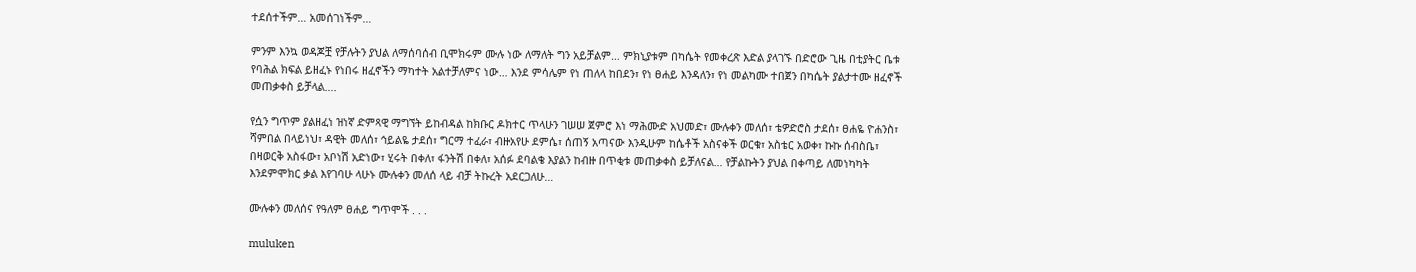ተደሰተችም… አመሰገነችም…

ምንም እንኳ ወዳጆቿ የቻሉትን ያህል ለማሰባሰብ ቢሞክሩም ሙሉ ነው ለማለት ግን አይቻልም… ምክኒያቱም በካሴት የመቀረጽ እድል ያላገኙ በድሮው ጊዜ በቲያትር ቤቱ የባሕል ክፍል ይዘፈኑ የነበሩ ዘፈኖችን ማካተት አልተቻለምና ነው… እንደ ምሳሌም የነ ጠለላ ከበደን፣ የነ ፀሐይ እንዳለን፣ የነ መልካሙ ተበጀን በካሴት ያልታተሙ ዘፈኖች መጠቃቀስ ይቻላል….

የሷን ግጥም ያልዘፈነ ዝነኛ ድምጻዊ ማግኘት ይከብዳል ከክቡር ዶክተር ጥላሁን ገሠሠ ጀምሮ እነ ማሕሙድ አህመድ፣ ሙሉቀን መለሰ፣ ቴዎድሮስ ታደሰ፣ ፀሐዬ ዮሐንስ፣ ሻምበል በላይነህ፣ ዳዊት መለሰ፣ ኅይልዬ ታደሰ፣ ግርማ ተፈራ፣ ብዙአየሁ ደምሴ፣ ሰጠኝ አጣናው እንዲሁም ከሴቶች አስናቀች ወርቁ፣ አስቴር አወቀ፣ ኩኩ ሰብስቤ፣ በዛወርቅ አስፋው፣ አቦነሽ አድነው፣ ሂሩት በቀለ፣ ፋንትሽ በቀለ፣ አሰፉ ደባልቄ እያልን ከብዙ በጥቂቱ መጠቃቀስ ይቻለናል… የቻልኩትን ያህል በቀጣይ ለመነካካት እንደምሞክር ቃል እየገባሁ ላሁኑ ሙሉቀን መለሰ ላይ ብቻ ትኩረት አደርጋለሁ…

ሙሉቀን መለሰና የዓለም ፀሐይ ግጥሞች . . .

muluken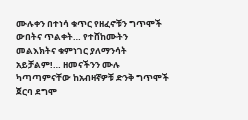ሙሉቀን በተነሳ ቁጥር የዘፈኖቹን ግጥሞች ውበትና ጥልቀት… የተሸከሙትን መልእክትና ቁምነገር ያለማንሳት አይቻልም!… ዘመናችንን ሙሉ ካጣጣምናቸው ከአብዛኛዎቹ ድንቅ ግጥሞች ጀርባ ደግሞ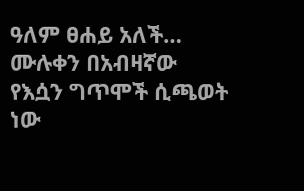ዓለም ፀሐይ አለች… ሙሉቀን በአብዛኛው የእሷን ግጥሞች ሲጫወት ነው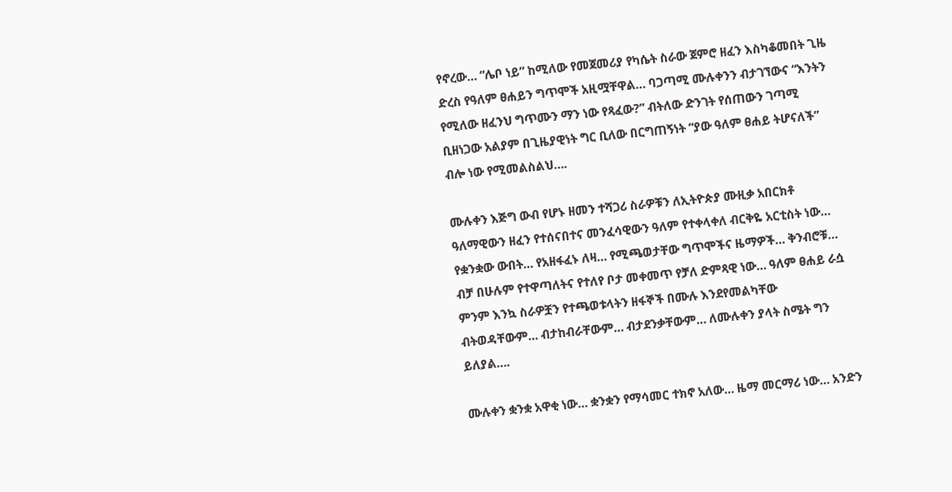የኖረው… “ሌቦ ነይ” ከሚለው የመጀመሪያ የካሴት ስራው ጀምሮ ዘፈን እስካቆመበት ጊዜ ድረስ የዓለም ፀሐይን ግጥሞች አዚሟቸዋል… ባጋጣሚ ሙሉቀንን ብታገኘውና “እንትን የሚለው ዘፈንህ ግጥሙን ማን ነው የጻፈው?” ብትለው ድንገት የሰጠውን ገጣሚ ቢዘነጋው አልያም በጊዜያዊነት ግር ቢለው በርግጠኝነት “ያው ዓለም ፀሐይ ትሆናለች” ብሎ ነው የሚመልስልህ….

ሙሉቀን እጅግ ውብ የሆኑ ዘመን ተሻጋሪ ስራዎቹን ለኢትዮጵያ ሙዚቃ አበርክቶ ዓለማዊውን ዘፈን የተሰናበተና መንፈሳዊውን ዓለም የተቀላቀለ ብርቅዬ አርቲስት ነው… የቋንቋው ውበት… የአዘፋፈኑ ለዛ… የሚጫወታቸው ግጥሞችና ዜማዎች… ቅንብሮቹ… ብቻ በሁሉም የተዋጣለትና የተለየ ቦታ መቀመጥ የቻለ ድምጻዊ ነው… ዓለም ፀሐይ ራሷ ምንም እንኳ ስራዎቿን የተጫወቱላትን ዘፋኞች በሙሉ እንደየመልካቸው ብትወዳቸውም… ብታከብራቸውም… ብታደንቃቸውም… ለሙሉቀን ያላት ስሜት ግን ይለያል….

ሙሉቀን ቋንቋ አዋቂ ነው… ቋንቋን የማሳመር ተክኖ አለው… ዜማ መርማሪ ነው… አንድን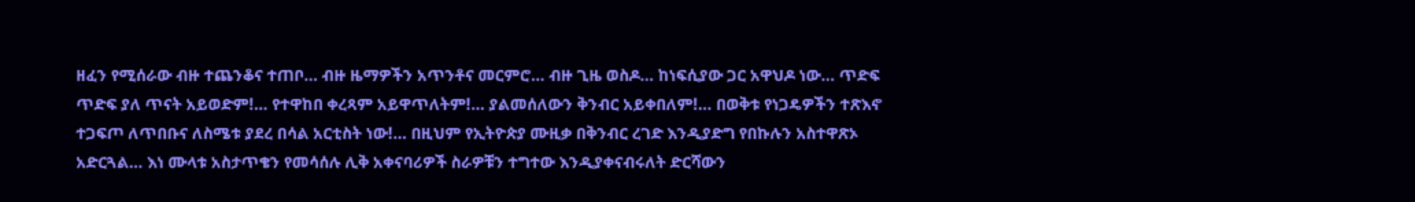ዘፈን የሚሰራው ብዙ ተጨንቆና ተጠቦ… ብዙ ዜማዎችን አጥንቶና መርምሮ… ብዙ ጊዜ ወስዶ… ከነፍሲያው ጋር አዋህዶ ነው… ጥድፍ ጥድፍ ያለ ጥናት አይወድም!… የተዋከበ ቀረጻም አይዋጥለትም!… ያልመሰለውን ቅንብር አይቀበለም!… በወቅቱ የነጋዴዎችን ተጽእኖ ተጋፍጦ ለጥበቡና ለስሜቱ ያደረ በሳል አርቲስት ነው!… በዚህም የኢትዮጵያ ሙዚቃ በቅንብር ረገድ እንዲያድግ የበኩሉን አስተዋጽኦ አድርጓል… እነ ሙላቱ አስታጥቄን የመሳሰሉ ሊቅ አቀናባሪዎች ስራዎቹን ተግተው እንዲያቀናብሩለት ድርሻውን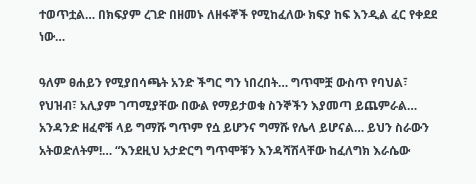ተወጥቷል… በክፍያም ረገድ በዘመኑ ለዘፋኞች የሚከፈለው ክፍያ ከፍ እንዲል ፈር የቀደደ ነው…

ዓለም ፀሐይን የሚያበሳጫት አንድ ችግር ግን ነበረበት… ግጥሞቿ ውስጥ የባህል፣ የህዝብ፣ አሊያም ገጣሚያቸው በውል የማይታወቁ ስንኞችን እያመጣ ይጨምራል… አንዳንድ ዘፈኖቹ ላይ ግማሹ ግጥም የሷ ይሆንና ግማሹ የሌላ ይሆናል… ይህን ስራውን አትወድለትም!… “እንደዚህ አታድርግ ግጥሞቹን እንዳሻሽላቸው ከፈለግክ እራሴው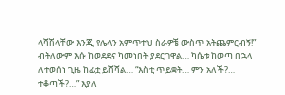ላሻሽላቸው እንጂ የሌላን አምጥተህ ስራዎቼ ውስጥ አትጨምርብኝ!” ብትለውም እሱ ከወደደና ካመነበት ያደርገዋል… ካሴቱ ከወጣ በኋላ ለተወሰነ ጊዜ ከፊቷ ይሸሻል… “እስቲ ጥይቋት… ምን አለች?… ተቆጣች?…” እያለ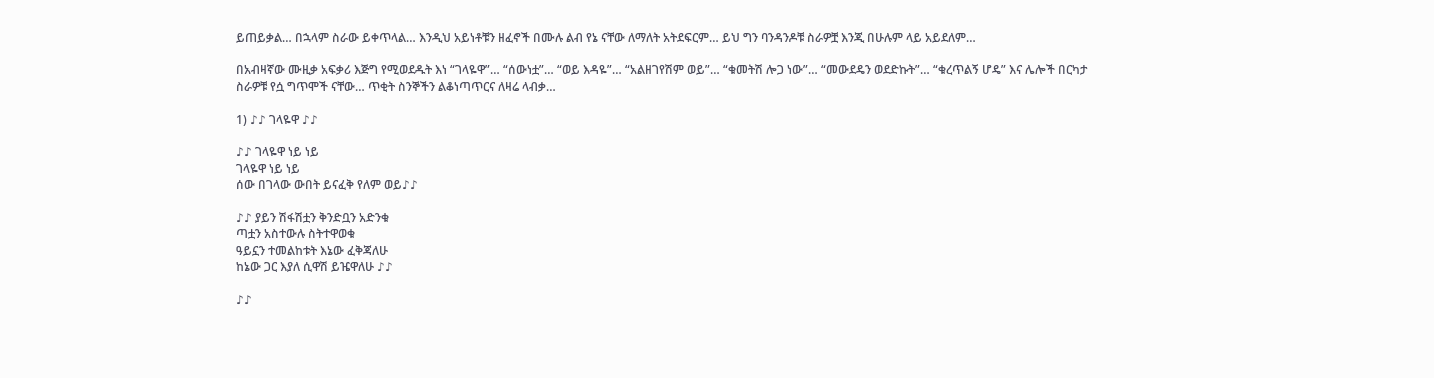ይጠይቃል… በኋላም ስራው ይቀጥላል… እንዲህ አይነቶቹን ዘፈኖች በሙሉ ልብ የኔ ናቸው ለማለት አትደፍርም… ይህ ግን ባንዳንዶቹ ስራዎቿ እንጂ በሁሉም ላይ አይደለም…

በአብዛኛው ሙዚቃ አፍቃሪ እጅግ የሚወደዱት እነ “ገላዬዋ”… “ሰውነቷ”… “ወይ እዳዬ”… “አልዘገየሽም ወይ”… “ቁመትሽ ሎጋ ነው”… “መውደዴን ወደድኩት”… “ቁረጥልኝ ሆዴ” እና ሌሎች በርካታ ስራዎቹ የሷ ግጥሞች ናቸው… ጥቂት ስንኞችን ልቆነጣጥርና ለዛሬ ላብቃ…

1) ♪♪ ገላዬዋ ♪♪

♪♪ ገላዬዋ ነይ ነይ
ገላዬዋ ነይ ነይ
ሰው በገላው ውበት ይናፈቅ የለም ወይ♪♪

♪♪ ያይን ሽፋሽቷን ቅንድቧን አድንቁ
ጣቷን አስተውሉ ስትተዋወቁ
ዓይኗን ተመልከቱት እኔው ፈቅጃለሁ
ከኔው ጋር እያለ ሲዋሽ ይዤዋለሁ ♪♪

♪♪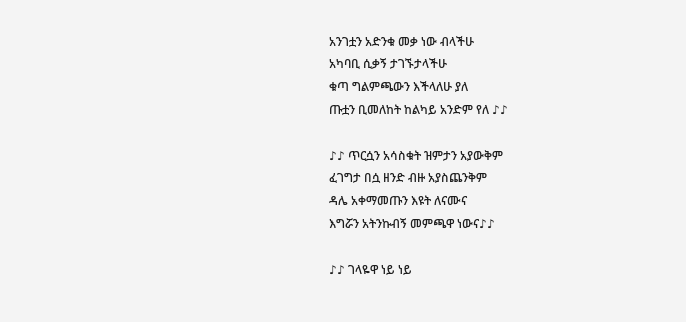አንገቷን አድንቁ መቃ ነው ብላችሁ
አካባቢ ሲቃኝ ታገኙታላችሁ
ቁጣ ግልምጫውን እችላለሁ ያለ
ጡቷን ቢመለከት ከልካይ አንድም የለ ♪♪

♪♪ ጥርሷን አሳስቁት ዝምታን አያውቅም
ፈገግታ በሷ ዘንድ ብዙ አያስጨንቅም
ዳሌ አቀማመጡን እዩት ለናሙና
እግሯን አትንኩብኝ መምጫዋ ነውና♪♪

♪♪ ገላዬዋ ነይ ነይ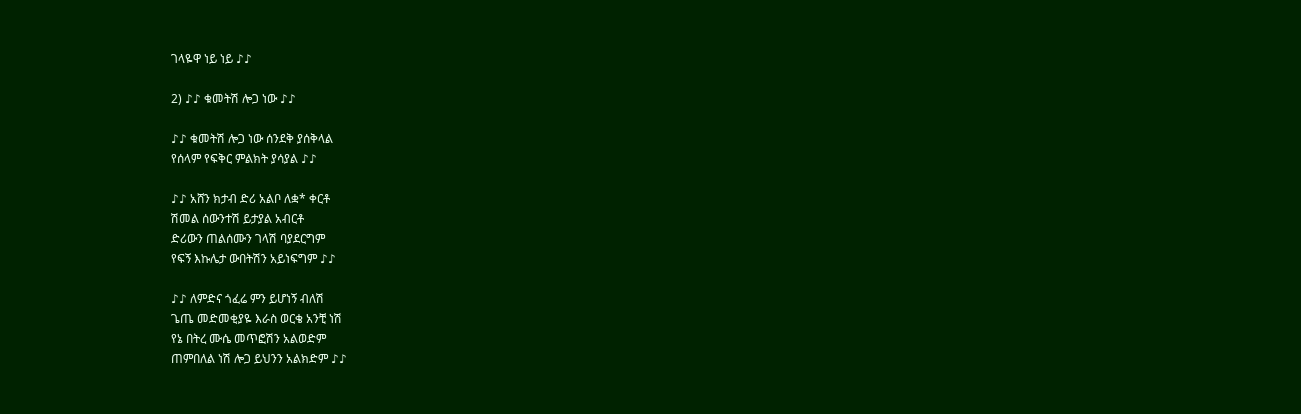ገላዬዋ ነይ ነይ ♪♪

2) ♪♪ ቁመትሽ ሎጋ ነው ♪♪

♪♪ ቁመትሽ ሎጋ ነው ሰንደቅ ያሰቅላል
የሰላም የፍቅር ምልክት ያሳያል ♪♪

♪♪ አሸን ክታብ ድሪ አልቦ ለቋ* ቀርቶ
ሽመል ሰውንተሽ ይታያል አብርቶ
ድሪውን ጠልሰሙን ገላሽ ባያደርግም
የፍኝ እኩሌታ ውበትሽን አይነፍግም ♪♪

♪♪ ለምድና ጎፈሬ ምን ይሆነኝ ብለሽ
ጌጤ መድመቂያዬ እራስ ወርቄ አንቺ ነሽ
የኔ በትረ ሙሴ መጥፎሽን አልወድም
ጠምበለል ነሽ ሎጋ ይህንን አልክድም ♪♪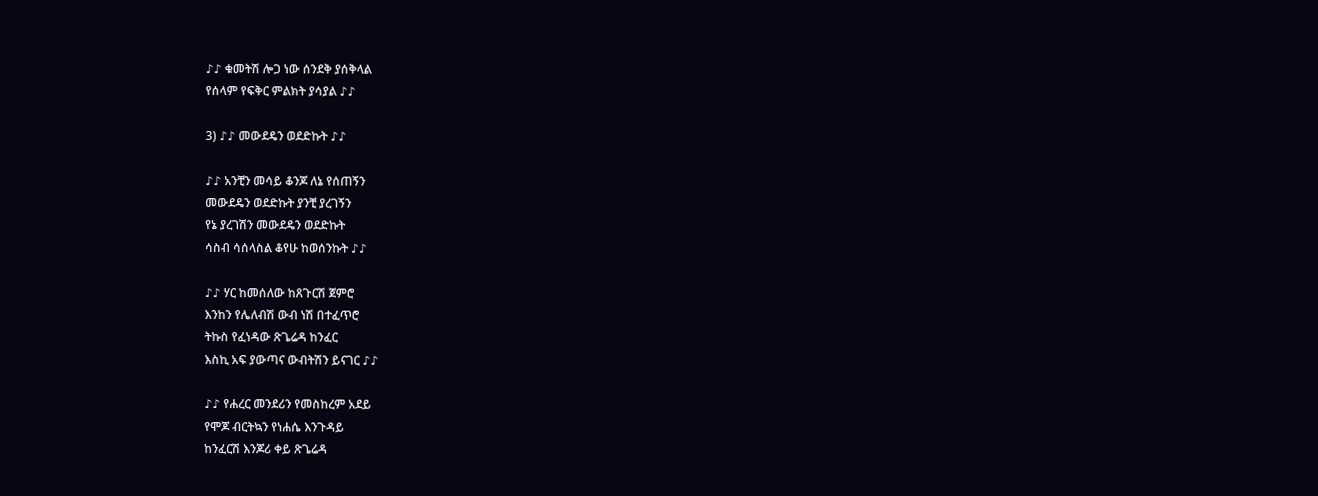♪♪ ቁመትሽ ሎጋ ነው ሰንደቅ ያሰቅላል
የሰላም የፍቅር ምልክት ያሳያል ♪♪

3) ♪♪ መውደዴን ወደድኩት ♪♪

♪♪ አንቺን መሳይ ቆንጆ ለኔ የሰጠኝን
መውደዴን ወደድኩት ያንቺ ያረገኝን
የኔ ያረገሽን መውደዴን ወደድኩት
ሳስብ ሳሰላስል ቆየሁ ከወሰንኩት ♪♪

♪♪ ሃር ከመሰለው ከጸጉርሽ ጀምሮ
እንከን የሌለብሽ ውብ ነሽ በተፈጥሮ
ትኩስ የፈነዳው ጽጌሬዳ ከንፈር
እስኪ አፍ ያውጣና ውብትሽን ይናገር ♪♪

♪♪ የሐረር መንደሪን የመስከረም አደይ
የሞጆ ብርትኳን የነሐሴ እንጉዳይ
ከንፈርሽ እንጆሪ ቀይ ጽጌሬዳ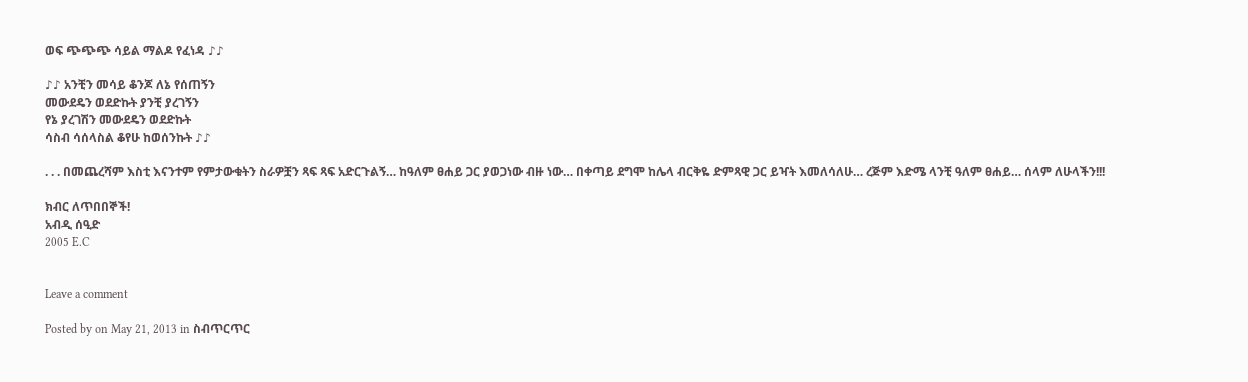ወፍ ጭጭጭ ሳይል ማልዶ የፈነዳ ♪♪

♪♪ አንቺን መሳይ ቆንጆ ለኔ የሰጠኝን
መውደዴን ወደድኩት ያንቺ ያረገኝን
የኔ ያረገሽን መውደዴን ወደድኩት
ሳስብ ሳሰላስል ቆየሁ ከወሰንኩት ♪♪

. . . በመጨረሻም እስቲ እናንተም የምታውቁትን ስራዎቿን ጻፍ ጻፍ አድርጉልኝ… ከዓለም ፀሐይ ጋር ያወጋነው ብዙ ነው… በቀጣይ ደግሞ ከሌላ ብርቅዬ ድምጻዊ ጋር ይዣት እመለሳለሁ… ረጅም እድሜ ላንቺ ዓለም ፀሐይ… ሰላም ለሁላችን!!!

ክብር ለጥበበኞች!
አብዲ ሰዒድ
2005 E.C


Leave a comment

Posted by on May 21, 2013 in ስብጥርጥር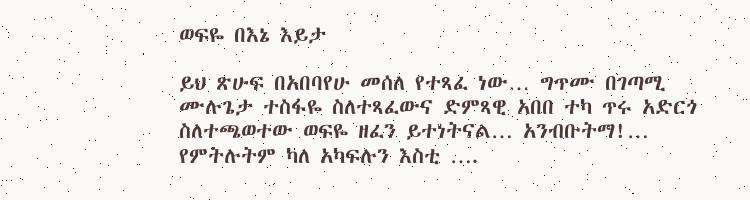ወፍዬ በእኔ እይታ

ይህ ጽሁፍ በአበባየሁ መሰለ የተጻፈ ነው… ግጥሙ በገጣሚ ሙሉጌታ ተስፋዬ ስለተጻፈውና ድምጻዊ አበበ ተካ ጥሩ አድርጎ ስለተጫወተው ወፍዬ ዘፈን ይተነትናል… አንብቡትማ!… የምትሉትም ካለ አካፍሉን እስቲ ….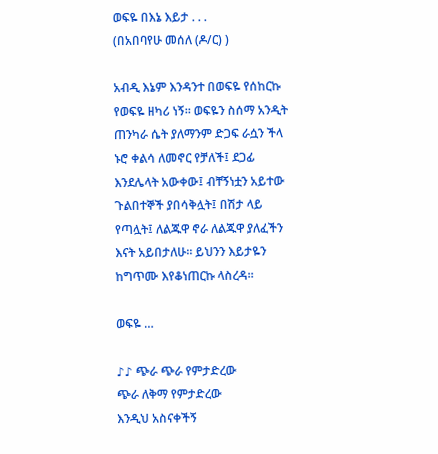ወፍዬ በእኔ እይታ . . .
(በአበባየሁ መሰለ (ዶ/ር) )

አብዲ እኔም እንዳንተ በወፍዬ የሰከርኩ የወፍዬ ዘካሪ ነኝ። ወፍዬን ስሰማ አንዲት ጠንካራ ሴት ያለማንም ድጋፍ ራሷን ችላ ኑሮ ቀልሳ ለመኖር የቻለች፤ ደጋፊ እንደሌላት አውቀው፤ ብቸኝነቷን አይተው ጉልበተኞች ያበሳቅሏት፤ በሽታ ላይ የጣሏት፤ ለልጁዋ ኖራ ለልጁዋ ያለፈችን እናት አይበታለሁ። ይህንን እይታዬን ከግጥሙ እየቆነጠርኩ ላስረዳ።

ወፍዬ …

♪♪ ጭራ ጭራ የምታድረው
ጭራ ለቅማ የምታድረው
እንዲህ አስናቀችኝ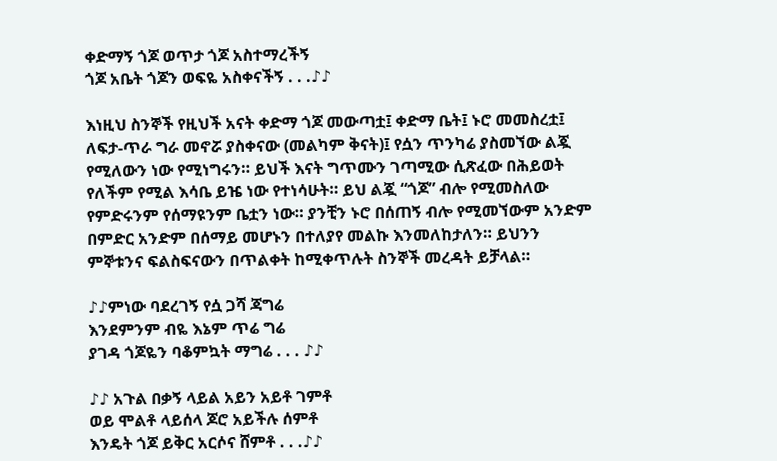ቀድማኝ ጎጆ ወጥታ ጎጆ አስተማረችኝ
ጎጆ አቤት ጎጆን ወፍዬ አስቀናችኝ . . .♪♪

እነዚህ ስንኞች የዚህች አናት ቀድማ ጎጆ መውጣቷ፤ ቀድማ ቤት፤ ኑሮ መመስረቷ፤ ለፍታ-ጥራ ግራ መኖሯ ያስቀናው (መልካም ቅናት)፤ የሷን ጥንካሬ ያስመኘው ልጇ የሚለውን ነው የሚነግሩን። ይህች እናት ግጥሙን ገጣሚው ሲጽፈው በሕይወት የለችም የሚል እሳቤ ይዤ ነው የተነሳሁት። ይህ ልጇ “ጎጆ” ብሎ የሚመስለው የምድሩንም የሰማዩንም ቤቷን ነው። ያንቺን ኑሮ በሰጠኝ ብሎ የሚመኘውም አንድም በምድር አንድም በሰማይ መሆኑን በተለያየ መልኩ እንመለከታለን። ይህንን ምኞቱንና ፍልስፍናውን በጥልቀት ከሚቀጥሉት ስንኞች መረዳት ይቻላል።

♪♪ምነው ባደረገኝ የሷ ጋሻ ጃግሬ
እንደምንም ብዬ እኔም ጥሬ ግሬ
ያገዳ ጎጆዬን ባቆምኳት ማግሬ . . . ♪♪

♪♪ አጉል በቃኝ ላይል አይን አይቶ ገምቶ
ወይ ሞልቶ ላይሰላ ጆሮ አይችሉ ሰምቶ
እንዴት ጎጆ ይቅር አርሶና ሸምቶ . . .♪♪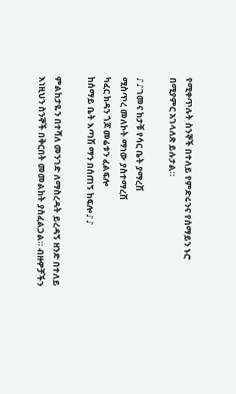የሚቀጥሉት ስንኞች በተለይ የምድሩንና የሰማይን ኑሮ በሚያምር አገላለጽ ይሉታል።

♪♪ገመና ከታቹ የሳር ቤት ያማረሽ
ሚስጥረ መለኮት ማነው ያስተማረሽ
ካፈር ክዳን ጎጆ መሬቱን ፈልፍሎ
ከሰማይ ቤት እጣሽ ማን በሰጠኝ ከፍሎ♪♪

ምልከታዬን በተሻለ መንገድ ለማስረዳት ይረዳኝ ዘንድ በተለይ እነዚህን ስንኞች በቅርበት መመልከት ያስፈልጋል። ብዙዎቻችን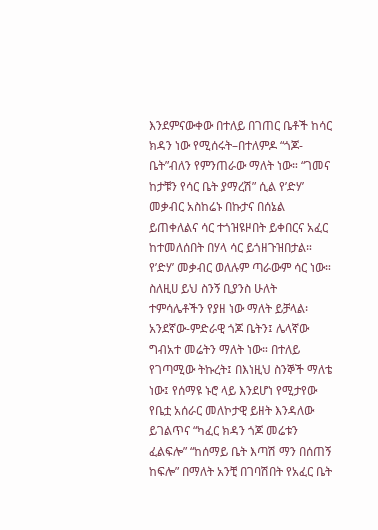እንደምናውቀው በተለይ በገጠር ቤቶች ከሳር ክዳን ነው የሚሰሩት–በተለምዶ “ጎጆ-ቤት”ብለን የምንጠራው ማለት ነው። “ገመና ከታቹን የሳር ቤት ያማረሽ” ሲል የ’ድሃ’ መቃብር አስከሬኑ በኩታና በሰኔል ይጠቀለልና ሳር ተጎዝዩዞበት ይቀበርና አፈር ከተመለሰበት በሃላ ሳር ይጎዘጉዝበታል። የ’ድሃ’ መቃብር ወለሉም ጣራውም ሳር ነው። ስለዚሀ ይህ ስንኝ ቢያንስ ሁለት ተምሳሌቶችን የያዘ ነው ማለት ይቻላል፡ አንደኛው-ምድራዊ ጎጆ ቤትን፤ ሌላኛው ግብአተ መሬትን ማለት ነው። በተለይ የገጣሚው ትኩረት፤ በእነዚህ ስንኞች ማለቴ ነው፤ የሰማዩ ኑሮ ላይ እንደሆነ የሚታየው የቤቷ አሰራር መለኮታዊ ይዘት እንዳለው ይገልጥና “ካፈር ክዳን ጎጆ መሬቱን ፈልፍሎ” “ከሰማይ ቤት እጣሽ ማን በሰጠኝ ከፍሎ” በማለት አንቺ በገባሽበት የአፈር ቤት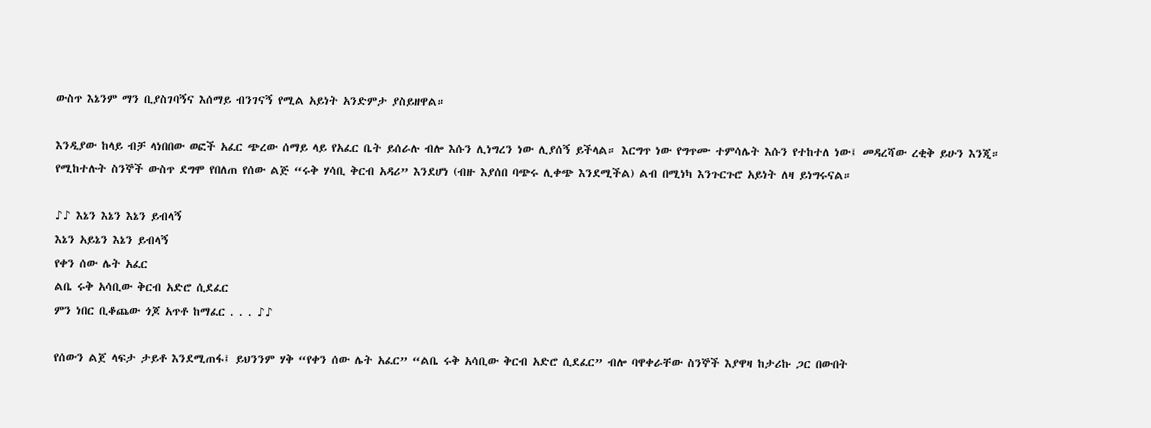ውስጥ እኔንም ማን ቢያስገባኝና እሰማይ ብንገናኝ የሚል አይነት አንድምታ ያስይዘዋል።

እንዲያው ከላይ ብቻ ላነበበው ወፎች አፈር ጭረው ሰማይ ላይ የአፈር ቤት ይሰራሉ ብሎ እሱን ሊነግረን ነው ሊያሰኝ ይችላል። እርግጥ ነው የግጥሙ ተምሳሌት እሱን የተከተለ ነው፤ መዳረሻው ረቂቅ ይሁን እንጂ። የሚከተሉት ስንኞች ውስጥ ደግሞ የበለጠ የሰው ልጅ “ሩቅ ሃሳቢ ቅርብ አዳሪ” እንደሆነ (ብዙ እያሰበ ባጭሩ ሊቀጭ እንደሚችል) ልብ በሚነካ እንጉርጉሮ አይነት ለዛ ይነግሩናል።

♪♪ እኔን እኔን እኔን ይብላኝ
እኔን አይኔን እኔን ይብላኝ
የቀን ሰው ሌት አፈር
ልቤ ሩቅ አሳቢው ቅርብ አድሮ ሲደፈር
ምን ነበር ቢቆጨው ጎጆ አጥቶ ከማፈር . . . ♪♪

የሰውን ልጀ ላፍታ ታይቶ እንደሚጠፋ፤ ይህንንም ሃቅ “የቀን ሰው ሌት አፈር” “ልቤ ሩቅ አሳቢው ቅርብ አድሮ ሲደፈር” ብሎ ባዋቀራቸው ስንኞች እያዋዛ ከታሪኩ ጋር በውበት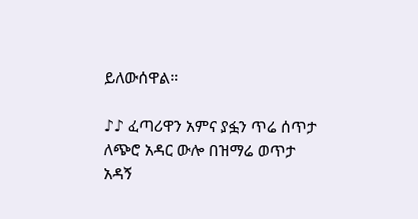ይለውሰዋል።

♪♪ ፈጣሪዋን አምና ያፏን ጥሬ ሰጥታ
ለጭሮ አዳር ውሎ በዝማሬ ወጥታ
አዳኝ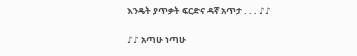እንዴት ያጥቃት ፍርድና ዳኛ አጥታ . . . ♪♪

♪♪ አጣሁ ነጣሁ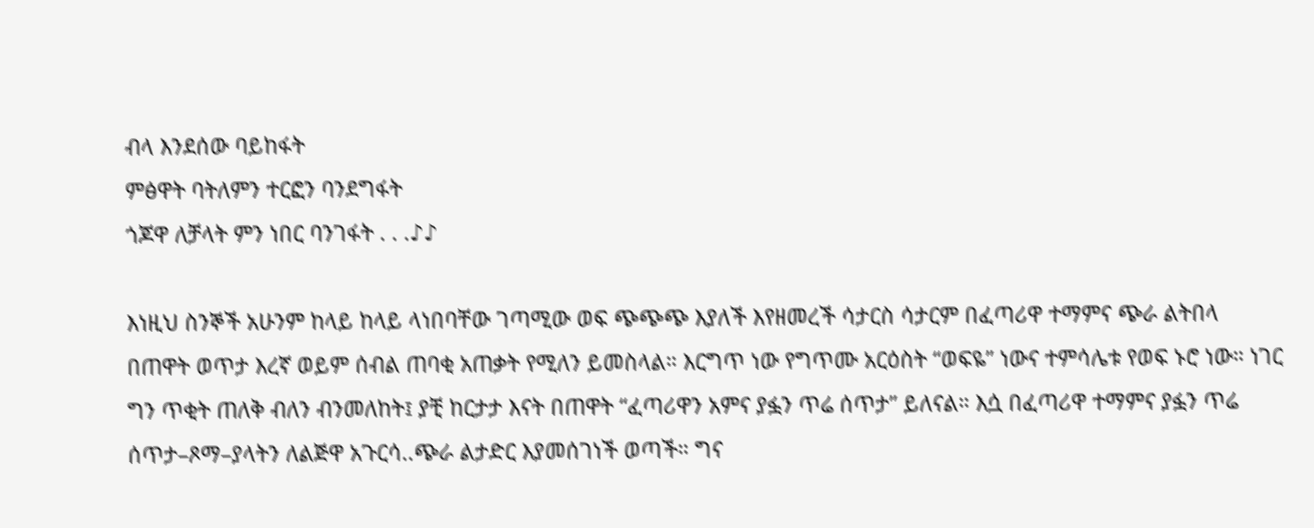ብላ እንደሰው ባይከፋት
ምፅዋት ባትለምን ተርፎን ባንደግፋት
ጎጆዋ ለቻላት ምን ነበር ባንገፋት . . .♪♪

እነዚህ ስንኞች አሁንም ከላይ ከላይ ላነበባቸው ገጣሚው ወፍ ጭጭጭ እያለች እየዘመረች ሳታርስ ሳታርም በፈጣሪዋ ተማምና ጭራ ልትበላ በጠዋት ወጥታ እረኛ ወይም ሰብል ጠባቂ አጠቃት የሚለን ይመስላል። እርግጥ ነው የግጥሙ አርዕስት “ወፍዬ” ነውና ተምሳሌቱ የወፍ ኑሮ ነው። ነገር ግን ጥቂት ጠለቅ ብለን ብንመለከት፤ ያቺ ከርታታ እናት በጠዋት “ፈጣሪዋን አምና ያፏን ጥሬ ሰጥታ” ይለናል። እሷ በፈጣሪዋ ተማምና ያፏን ጥሬ ሰጥታ–ጾማ–ያላትን ለልጅዋ አጉርሳ..ጭራ ልታድር እያመሰገነች ወጣች። ግና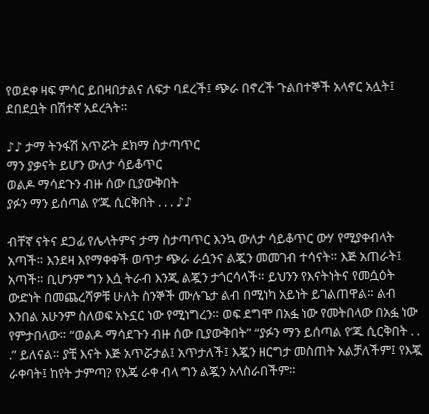የወደቀ ዛፍ ምሳር ይበዛበታልና ለፍታ ባደረች፤ ጭራ በኖረች ጉልበተኞች አላኖር አሏት፤ ደበደቧት በሽተኛ አደረጓት።

♪♪ ታማ ትንፋሽ አጥሯት ደክማ ስታጣጥር
ማን ያቃናት ይሆን ውለታ ሳይቆጥር
ወልዶ ማሳደጉን ብዙ ሰው ቢያውቅበት
ያፉን ማን ይሰጣል የ’ጁ ሲርቅበት . . . ♪♪

ብቸኛ ናትና ደጋፊ የሌላትምና ታማ ስታጣጥር እንኳ ውለታ ሳይቆጥር ውሃ የሚያቀብላት አጣች። እንደዛ እየማቀቀች ወጥታ ጭራ ራሷንና ልጇን መመገብ ተሳናት። እጅ አጠራት፤ አጣች። ቢሆንም ግን እሷ ትራብ እንጂ ልጇን ታጎርሳላች። ይህንን የእናትነትና የመሷዕት ውድነት በመጨረሻዎቹ ሁለት ስንኞች ሙሉጌታ ልብ በሚነካ አይነት ይገልጠዋል። ልብ እንበል አሁንም ስለወፍ አኑኗር ነው የሚነግረን። ወፍ ደግሞ በአፏ ነው የመትበላው በአፏ ነው የምታበላው። “ወልዶ ማሳደጉን ብዙ ሰው ቢያውቅበት” “ያፉን ማን ይሰጣል የ’ጁ ሲርቅበት . . .” ይለናል። ያቺ እናት እጅ አጥሯታል፤ አጥታለች፤ እጇን ዘርግታ መስጠት አልቻለችም፤ የእጇ ራቀባት፤ ከየት ታምጣ? የእጄ ራቀ ብላ ግን ልጇን አላስራበችም።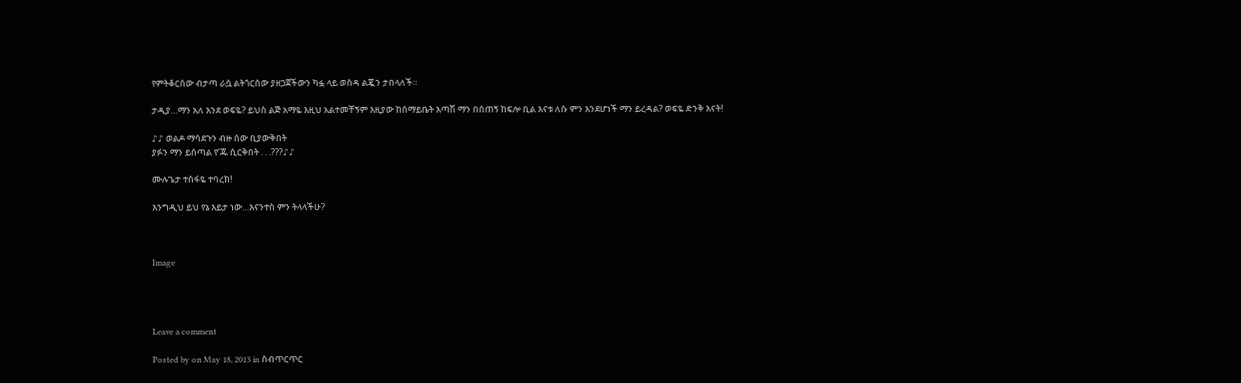የምትቆርሰው ብታጣ ራሷ ልትጎርሰው ያዘጋጀችውን ካፏ ላይ ወስዳ ልጇን ታበላለች።

ታዲያ…ማን አለ እንደ ወፍዬ? ይህስ ልጅ አማዬ እዚህ አልተመቸኝም እዚያው ከሰማይቤት እጣሽ ማን በሰጠኝ ከፍሎ ቢል እናቱ ለሱ ምን እንደሆነች ማን ይረዳል? ወፍዬ ድንቅ እናት!

♪♪ ወልዶ ማሳደጉን ብዙ ሰው ቢያውቅበት
ያፉን ማን ይሰጣል የ’ጁ ሲርቅበት . . .???♪♪

ሙሉጌታ ተስፋዬ ተባረክ!

እንግዲህ ይህ የኔ እይታ ነው…እናንተስ ምን ትላላችሁ?



Image




Leave a comment

Posted by on May 18, 2013 in ስብጥርጥር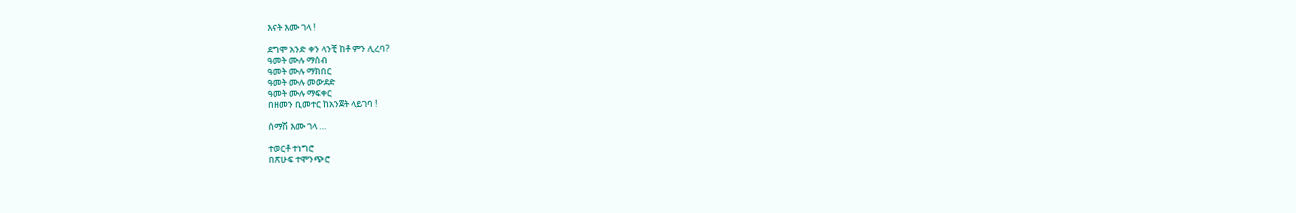እናት እሙ ገላ !

ደግሞ አንድ ቀን ላንቺ ከቶ ምን ሊረባ?
ዓመት ሙሉ ማሰብ
ዓመት ሙሉ ማክበር
ዓመት ሙሉ መውደድ
ዓመት ሙሉ ማፍቀር
በዘመን ቢመተር ከአንጀት ላይገባ !

ሰማሽ እሙ ገላ …

ተወርቶ ተነግሮ
በጽሁፍ ተሞንጭሮ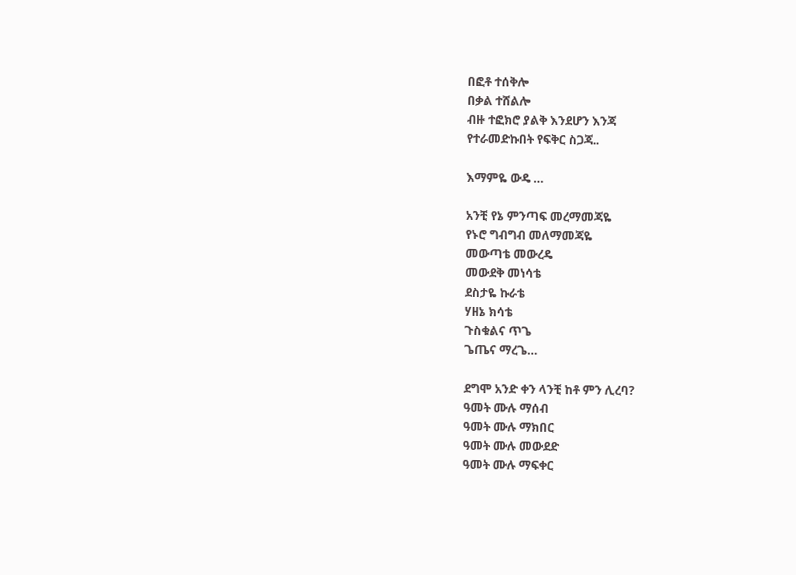በፎቶ ተሰቅሎ
በቃል ተሸልሎ
ብዙ ተፎክሮ ያልቅ እንደሆን እንጃ
የተራመድኩበት የፍቅር ስጋጃ..

እማምዬ ውዴ …

አንቺ የኔ ምንጣፍ መረማመጃዬ
የኑሮ ግብግብ መለማመጃዬ
መውጣቴ መውረዴ
መውደቅ መነሳቴ
ደስታዬ ኩራቴ
ሃዘኔ ክሳቴ
ጉስቁልና ጥጌ
ጌጤና ማረጌ…

ደግሞ አንድ ቀን ላንቺ ከቶ ምን ሊረባ?
ዓመት ሙሉ ማሰብ
ዓመት ሙሉ ማክበር
ዓመት ሙሉ መውደድ
ዓመት ሙሉ ማፍቀር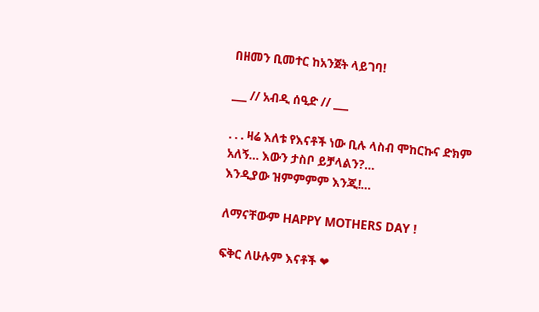በዘመን ቢመተር ከአንጀት ላይገባ!

___ // አብዲ ሰዒድ // ___

. . . ዛሬ እለቱ የእናቶች ነው ቢሉ ላስብ ሞከርኩና ድክም አለኝ… እውን ታስቦ ይቻላልን?…
እንዲያው ዝምምምም እንጂ!…

ለማናቸውም HAPPY MOTHERS DAY !

ፍቅር ለሁሉም እናቶች ❤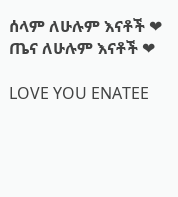ሰላም ለሁሉም እናቶች ❤
ጤና ለሁሉም እናቶች ❤

LOVE YOU ENATEE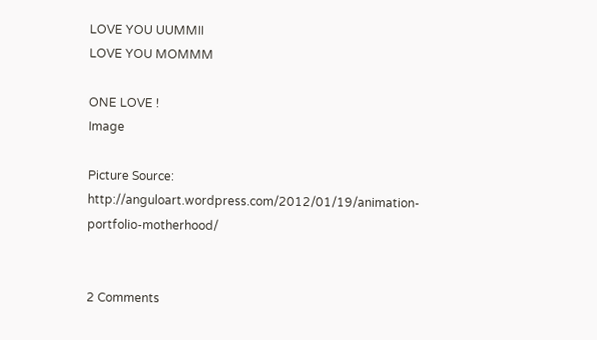LOVE YOU UUMMII
LOVE YOU MOMMM

ONE LOVE !
Image

Picture Source:
http://anguloart.wordpress.com/2012/01/19/animation-portfolio-motherhood/


2 Comments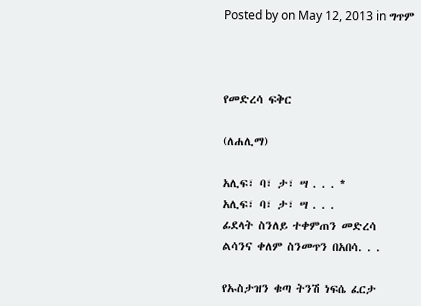Posted by on May 12, 2013 in ግጥም



የመድረሳ ፍቅር

(ለሐሊማ)

አሊፍ፣ ባ፣ ታ፣ ሣ . . . *
አሊፍ፣ ባ፣ ታ፣ ሣ . . .
ፊደላት ስንለይ ተቀምጠን መድረሳ
ልሳንና ቀለም ስንመጥን በአበሳ. . .

የኡስታዝን ቁጣ ትንሽ ነፍሴ ፈርታ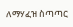ለማሃፈዝ ስጣጣር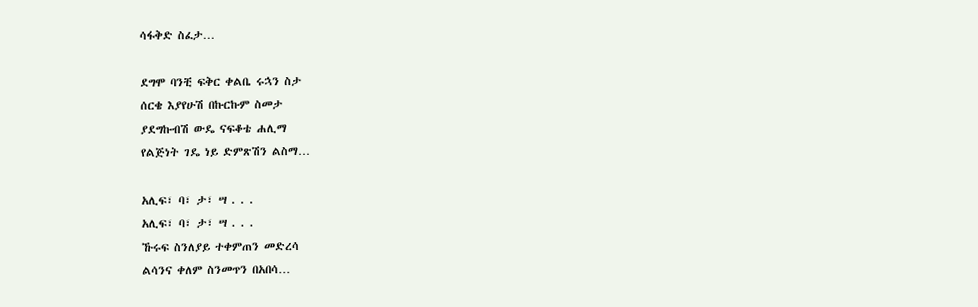ሳፋቅድ ስፈታ…

ደግሞ ባንቺ ፍቅር ቀልቤ ሩኋን ስታ
ሰርቄ እያየሁሽ በኩርኩም ስመታ
ያደግኩብሽ ውዴ ናፍቆቴ ሐሊማ
የልጅነት ገዴ ነይ ድምጽሽን ልስማ…

አሊፍ፣ ባ፣ ታ፣ ሣ . . .
አሊፍ፣ ባ፣ ታ፣ ሣ . . .
ኹሩፍ ስንለያይ ተቀምጠን መድረሳ
ልሳንና ቀለም ስንመጥን በአበሳ…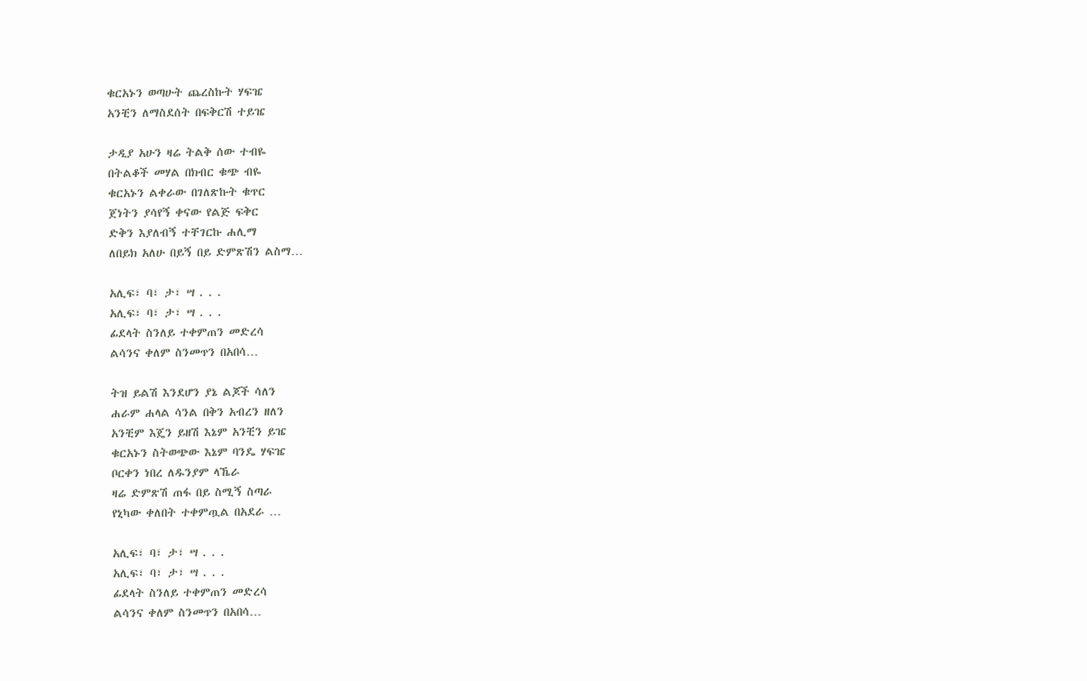ቁርአኑን ወጣሁት ጨረስኩት ሃፍዤ
አንቺን ለማስደሰት በፍቅርሽ ተይዤ

ታዲያ አሁን ዛሬ ትልቅ ሰው ተብዬ
በትልቆች መሃል በክብር ቁጭ ብዬ
ቁርአኑን ልቀራው በገለጽኩት ቁጥር
ጀነትን ያሳየኝ ቀናው የልጅ ፍቅር
ድቅን እያለብኝ ተቸገርኩ ሐሊማ
ለበይክ አለሁ በይኝ በይ ድምጽሽን ልስማ…

አሊፍ፣ ባ፣ ታ፣ ሣ . . .
አሊፍ፣ ባ፣ ታ፣ ሣ . . .
ፊደላት ስንለይ ተቀምጠን መድረሳ
ልሳንና ቀለም ስንመጥን በአበሳ…

ትዝ ይልሽ እንደሆን ያኔ ልጆች ሳለን
ሐራም ሐላል ሳንል በቅን አብረን ዘለን
አንቺም እጄን ይዘሽ እኔም አንቺን ይዤ
ቁርአኑን ስትወጭው እኔም ባንዴ ሃፍዤ
ቦርቀን ነበረ ለዱንያም ላኼራ
ዛሬ ድምጽሽ ጠፋ በይ ስሚኝ ስጣራ
የኒካው ቀለበት ተቀምጧል በአደራ …

አሊፍ፣ ባ፣ ታ፣ ሣ . . .
አሊፍ፣ ባ፣ ታ፣ ሣ . . .
ፊደላት ስንለይ ተቀምጠን መድረሳ
ልሳንና ቀለም ስንመጥን በአበሳ…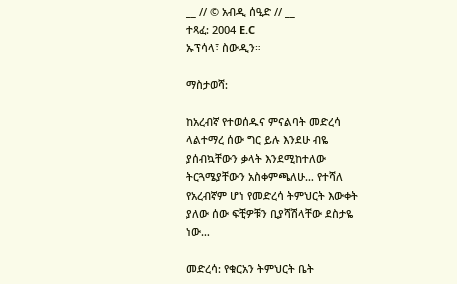__ // © አብዲ ሰዒድ // __
ተጻፈ: 2004 E.C
ኡፕሳላ፣ ስውዲን።

ማስታወሻ:

ከአረብኛ የተወሰዱና ምናልባት መድረሳ ላልተማረ ሰው ግር ይሉ እንደሁ ብዬ ያሰብኳቸውን ቃላት እንደሚከተለው ትርጓሜያቸውን አስቀምጫለሁ… የተሻለ የአረብኛም ሆነ የመድረሳ ትምህርት እውቀት ያለው ሰው ፍቺዎቹን ቢያሻሽላቸው ደስታዬ ነው…

መድረሳ: የቁርአን ትምህርት ቤት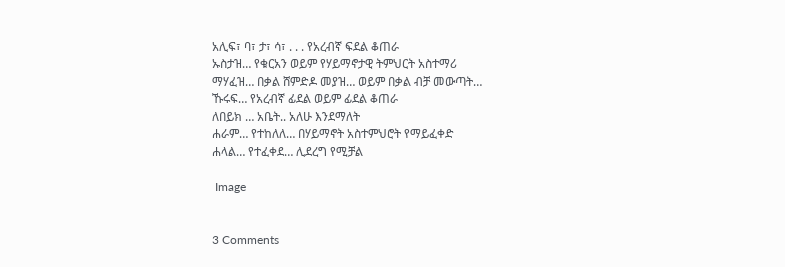አሊፍ፣ ባ፣ ታ፣ ሳ፣ . . . የአረብኛ ፍደል ቆጠራ
ኡስታዝ… የቁርአን ወይም የሃይማኖታዊ ትምህርት አስተማሪ
ማሃፈዝ… በቃል ሸምድዶ መያዝ… ወይም በቃል ብቻ መውጣት…
ኹሩፍ… የአረብኛ ፊደል ወይም ፊደል ቆጠራ
ለበይክ … አቤት.. አለሁ እንደማለት
ሐራም… የተከለለ… በሃይማኖት አስተምህሮት የማይፈቀድ
ሐላል… የተፈቀደ… ሊደረግ የሚቻል

 Image


3 Comments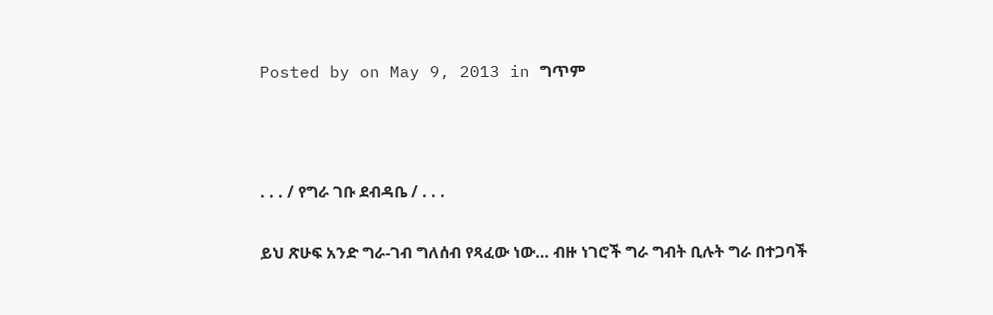Posted by on May 9, 2013 in ግጥም



. . . / የግራ ገቡ ደብዳቤ / . . .

ይህ ጽሁፍ አንድ ግራ-ገብ ግለሰብ የጻፈው ነው… ብዙ ነገሮች ግራ ግብት ቢሉት ግራ በተጋባች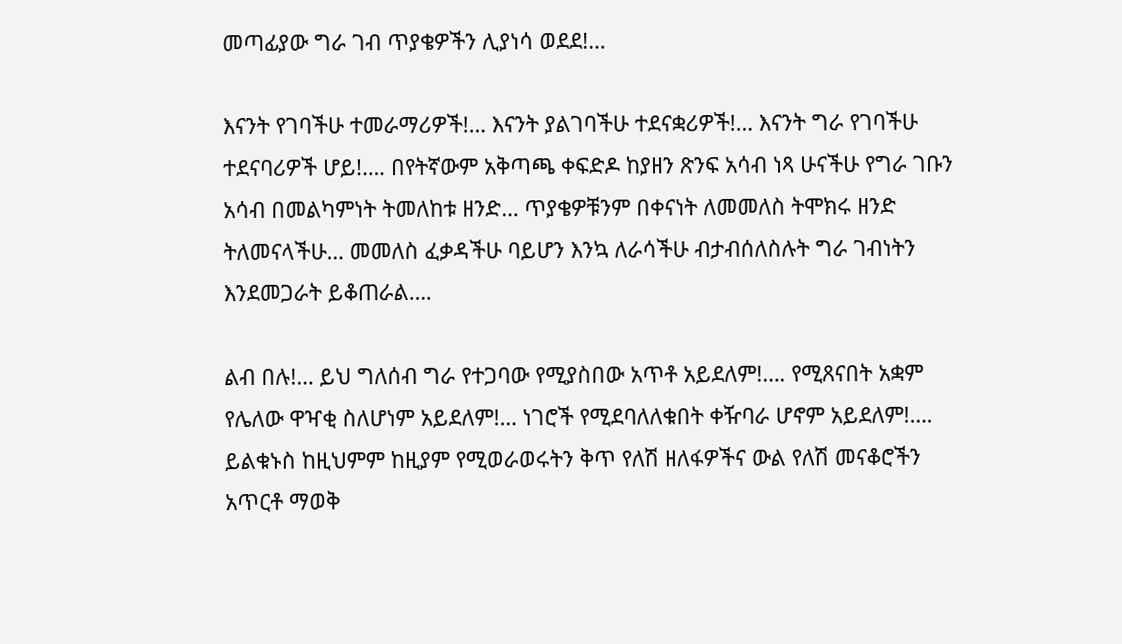መጣፊያው ግራ ገብ ጥያቄዎችን ሊያነሳ ወደደ!…

እናንት የገባችሁ ተመራማሪዎች!… እናንት ያልገባችሁ ተደናቋሪዎች!… እናንት ግራ የገባችሁ ተደናባሪዎች ሆይ!…. በየትኛውም አቅጣጫ ቀፍድዶ ከያዘን ጽንፍ አሳብ ነጻ ሁናችሁ የግራ ገቡን አሳብ በመልካምነት ትመለከቱ ዘንድ… ጥያቄዎቹንም በቀናነት ለመመለስ ትሞክሩ ዘንድ ትለመናላችሁ… መመለስ ፈቃዳችሁ ባይሆን እንኳ ለራሳችሁ ብታብሰለስሉት ግራ ገብነትን እንደመጋራት ይቆጠራል….

ልብ በሉ!… ይህ ግለሰብ ግራ የተጋባው የሚያስበው አጥቶ አይደለም!…. የሚጸናበት አቋም የሌለው ዋዣቂ ስለሆነም አይደለም!… ነገሮች የሚደባለለቁበት ቀዥባራ ሆኖም አይደለም!…. ይልቁኑስ ከዚህምም ከዚያም የሚወራወሩትን ቅጥ የለሽ ዘለፋዎችና ውል የለሽ መናቆሮችን አጥርቶ ማወቅ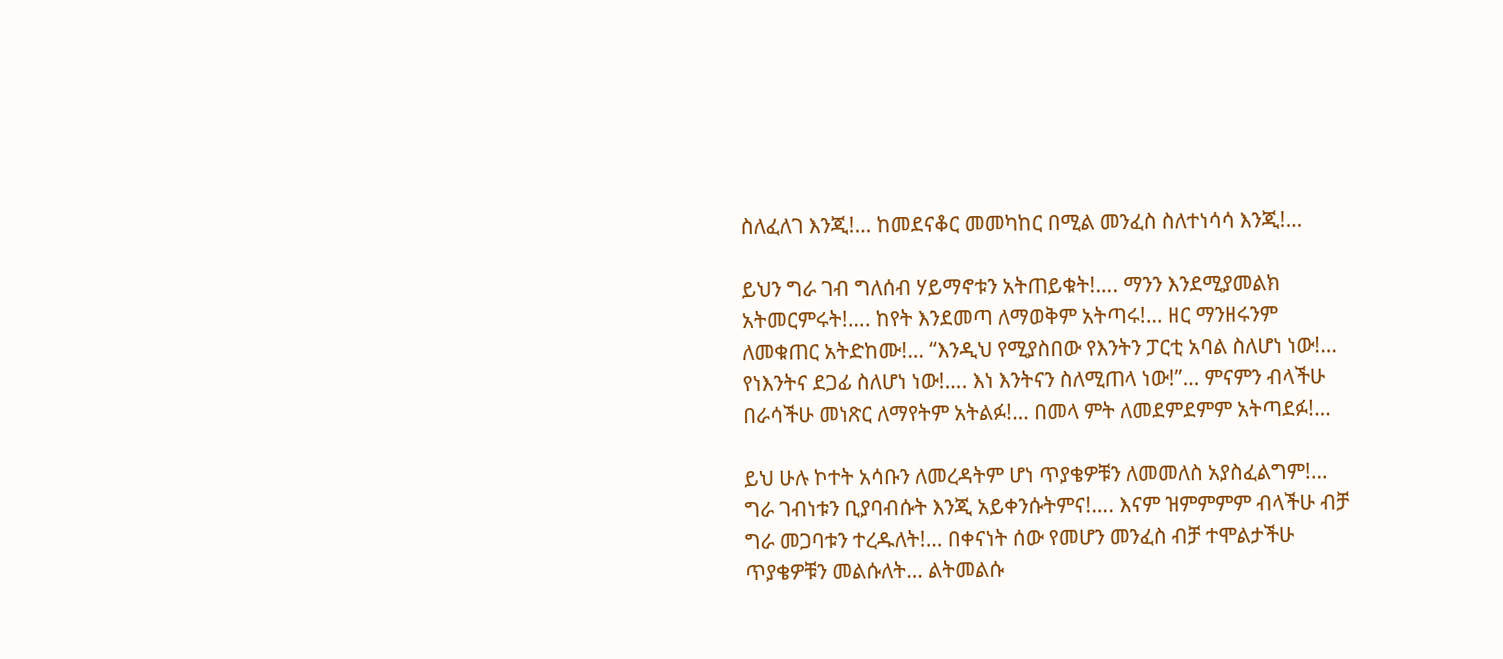ስለፈለገ እንጂ!… ከመደናቆር መመካከር በሚል መንፈስ ስለተነሳሳ እንጂ!…

ይህን ግራ ገብ ግለሰብ ሃይማኖቱን አትጠይቁት!…. ማንን እንደሚያመልክ አትመርምሩት!…. ከየት እንደመጣ ለማወቅም አትጣሩ!… ዘር ማንዘሩንም ለመቁጠር አትድከሙ!… “እንዲህ የሚያስበው የእንትን ፓርቲ አባል ስለሆነ ነው!… የነእንትና ደጋፊ ስለሆነ ነው!…. እነ እንትናን ስለሚጠላ ነው!”… ምናምን ብላችሁ በራሳችሁ መነጽር ለማየትም አትልፉ!… በመላ ምት ለመደምደምም አትጣደፉ!…

ይህ ሁሉ ኮተት አሳቡን ለመረዳትም ሆነ ጥያቄዎቹን ለመመለስ አያስፈልግም!… ግራ ገብነቱን ቢያባብሱት እንጂ አይቀንሱትምና!…. እናም ዝምምምም ብላችሁ ብቻ ግራ መጋባቱን ተረዱለት!… በቀናነት ሰው የመሆን መንፈስ ብቻ ተሞልታችሁ ጥያቄዎቹን መልሱለት… ልትመልሱ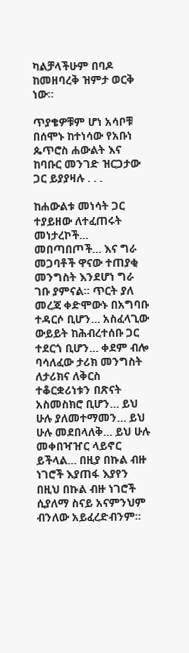ካልቻላችሁም በባዶ ከመዘባረቅ ዝምታ ወርቅ ነው።

ጥያቄዎቹም ሆነ አሳቦቹ በሰሞኑ ከተነሳው የአቡነ ጴጥሮስ ሐውልት እና ከባቡር መንገድ ዝርጋታው ጋር ይያያዛሉ . . .

ከሐውልቱ መነሳት ጋር ተያይዘው ለተፈጠሩት መነታረኮች… መበጣበጦች… እና ግራ መጋባቶች ዋናው ተጠያቂ መንግስት እንደሆነ ግራ ገቡ ያምናል። ጥርት ያለ መረጃ ቀድሞውኑ በአግባቡ ተዳርሶ ቢሆን… አስፈላጊው ውይይት ከሕብረተሰቡ ጋር ተደርጎ ቢሆን… ቀደም ብሎ ባሳለፈው ታሪክ መንግስት ለታሪክና ለቅርስ ተቆርቋሪነቱን በጽናት አስመስክሮ ቢሆን… ይህ ሁሉ ያለመተማመን… ይህ ሁሉ መደበላለቅ… ይህ ሁሉ መቀበዣዠር ላይኖር ይችላል… በዚያ በኩል ብዙ ነገሮች እያጠፋ እያየን በዚህ በኩል ብዙ ነገሮች ሲያለማ ስናይ አናምንህም ብንለው አይፈረድብንም።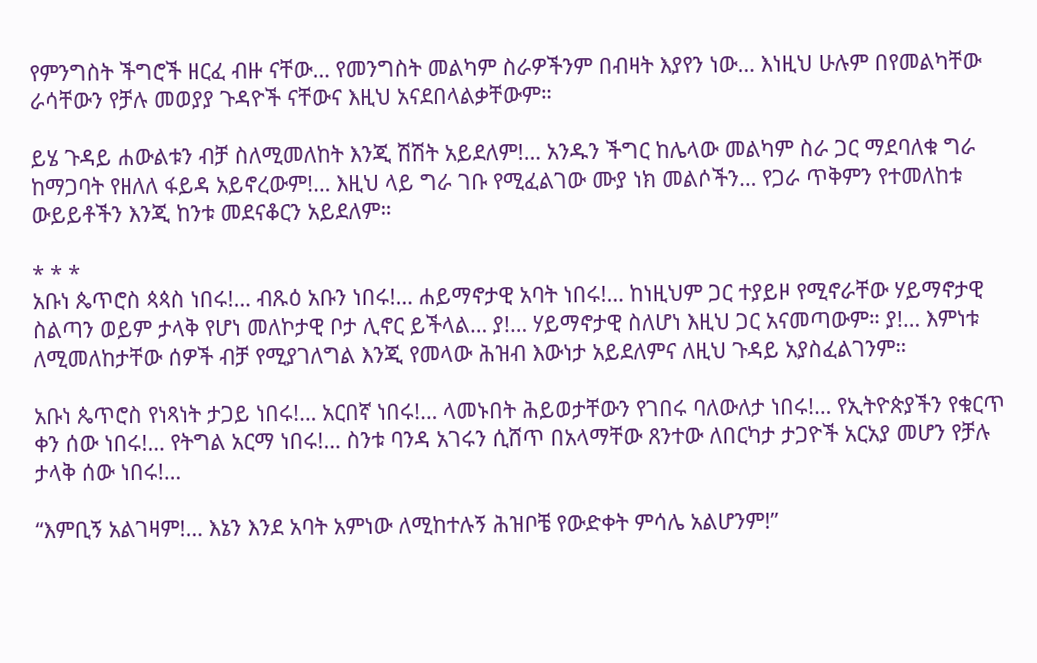የምንግስት ችግሮች ዘርፈ ብዙ ናቸው… የመንግስት መልካም ስራዎችንም በብዛት እያየን ነው… እነዚህ ሁሉም በየመልካቸው ራሳቸውን የቻሉ መወያያ ጉዳዮች ናቸውና እዚህ አናደበላልቃቸውም።

ይሄ ጉዳይ ሐውልቱን ብቻ ስለሚመለከት እንጂ ሽሽት አይደለም!… አንዱን ችግር ከሌላው መልካም ስራ ጋር ማደባለቁ ግራ ከማጋባት የዘለለ ፋይዳ አይኖረውም!… እዚህ ላይ ግራ ገቡ የሚፈልገው ሙያ ነክ መልሶችን… የጋራ ጥቅምን የተመለከቱ ውይይቶችን እንጂ ከንቱ መደናቆርን አይደለም።

* * *
አቡነ ጴጥሮስ ጳጳስ ነበሩ!… ብጹዕ አቡን ነበሩ!… ሐይማኖታዊ አባት ነበሩ!… ከነዚህም ጋር ተያይዞ የሚኖራቸው ሃይማኖታዊ ስልጣን ወይም ታላቅ የሆነ መለኮታዊ ቦታ ሊኖር ይችላል… ያ!… ሃይማኖታዊ ስለሆነ እዚህ ጋር አናመጣውም። ያ!… እምነቱ ለሚመለከታቸው ሰዎች ብቻ የሚያገለግል እንጂ የመላው ሕዝብ እውነታ አይደለምና ለዚህ ጉዳይ አያስፈልገንም።

አቡነ ጴጥሮስ የነጻነት ታጋይ ነበሩ!… አርበኛ ነበሩ!… ላመኑበት ሕይወታቸውን የገበሩ ባለውለታ ነበሩ!… የኢትዮጵያችን የቁርጥ ቀን ሰው ነበሩ!… የትግል አርማ ነበሩ!… ስንቱ ባንዳ አገሩን ሲሸጥ በአላማቸው ጸንተው ለበርካታ ታጋዮች አርአያ መሆን የቻሉ ታላቅ ሰው ነበሩ!…

“እምቢኝ አልገዛም!… እኔን እንደ አባት አምነው ለሚከተሉኝ ሕዝቦቼ የውድቀት ምሳሌ አልሆንም!”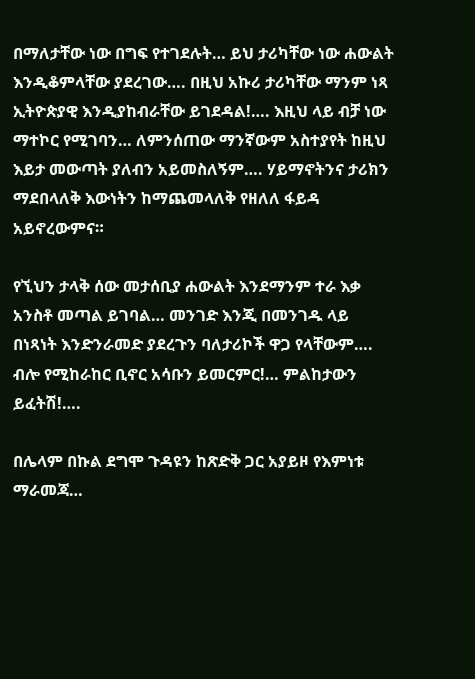በማለታቸው ነው በግፍ የተገደሉት… ይህ ታሪካቸው ነው ሐውልት እንዲቆምላቸው ያደረገው…. በዚህ አኩሪ ታሪካቸው ማንም ነጻ ኢትዮጵያዊ እንዲያከብራቸው ይገደዳል!…. እዚህ ላይ ብቻ ነው ማተኮር የሚገባን… ለምንሰጠው ማንኛውም አስተያየት ከዚህ እይታ መውጣት ያለብን አይመስለኝም…. ሃይማኖትንና ታሪክን ማደበላለቅ እውነትን ከማጨመላለቅ የዘለለ ፋይዳ አይኖረውምና።

የኚህን ታላቅ ሰው መታሰቢያ ሐውልት እንደማንም ተራ እቃ አንስቶ መጣል ይገባል… መንገድ እንጂ በመንገዱ ላይ በነጻነት እንድንራመድ ያደረጉን ባለታሪኮች ዋጋ የላቸውም…. ብሎ የሚከራከር ቢኖር አሳቡን ይመርምር!… ምልከታውን ይፈትሽ!….

በሌላም በኩል ደግሞ ጉዳዩን ከጽድቅ ጋር አያይዞ የእምነቱ ማራመጃ…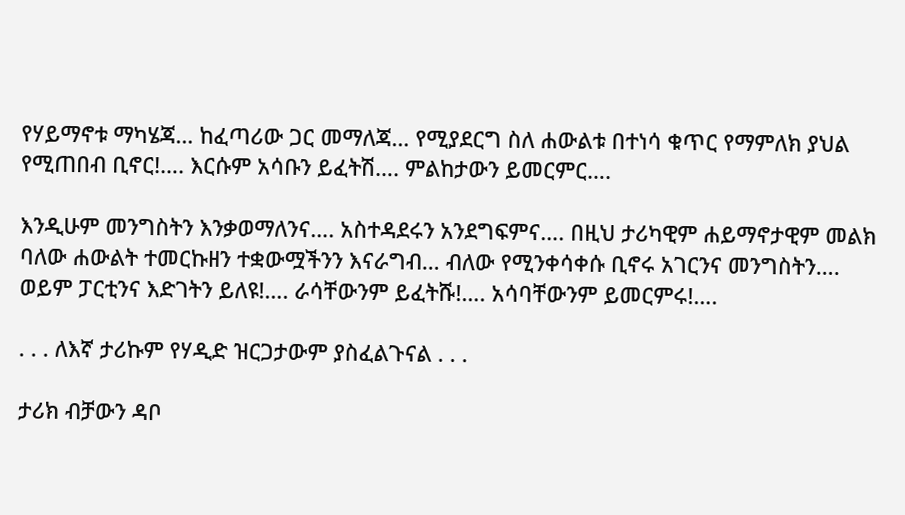የሃይማኖቱ ማካሄጃ… ከፈጣሪው ጋር መማለጃ… የሚያደርግ ስለ ሐውልቱ በተነሳ ቁጥር የማምለክ ያህል የሚጠበብ ቢኖር!…. እርሱም አሳቡን ይፈትሽ…. ምልከታውን ይመርምር….

እንዲሁም መንግስትን እንቃወማለንና…. አስተዳደሩን አንደግፍምና…. በዚህ ታሪካዊም ሐይማኖታዊም መልክ ባለው ሐውልት ተመርኩዘን ተቋውሟችንን እናራግብ… ብለው የሚንቀሳቀሱ ቢኖሩ አገርንና መንግስትን…. ወይም ፓርቲንና እድገትን ይለዩ!…. ራሳቸውንም ይፈትሹ!…. አሳባቸውንም ይመርምሩ!….

. . . ለእኛ ታሪኩም የሃዲድ ዝርጋታውም ያስፈልጉናል . . .

ታሪክ ብቻውን ዳቦ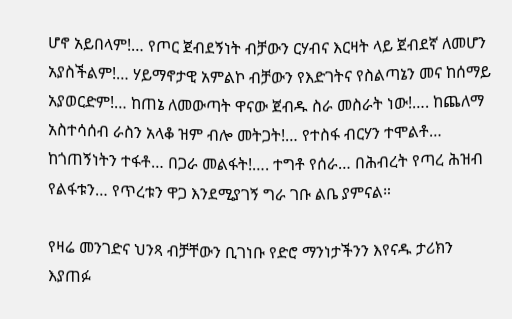ሆኖ አይበላም!… የጦር ጀብደኝነት ብቻውን ርሃብና እርዛት ላይ ጀብደኛ ለመሆን አያስችልም!… ሃይማኖታዊ አምልኮ ብቻውን የእድገትና የስልጣኔን መና ከሰማይ አያወርድም!… ከጠኔ ለመውጣት ዋናው ጀብዱ ስራ መስራት ነው!…. ከጨለማ አስተሳሰብ ራስን አላቆ ዝም ብሎ መትጋት!… የተስፋ ብርሃን ተሞልቶ… ከጎጠኝነትን ተፋቶ… በጋራ መልፋት!…. ተግቶ የሰራ… በሕብረት የጣረ ሕዝብ የልፋቱን… የጥረቱን ዋጋ እንደሚያገኝ ግራ ገቡ ልቤ ያምናል።

የዛሬ መንገድና ህንጻ ብቻቸውን ቢገነቡ የድሮ ማንነታችንን እየናዱ ታሪክን እያጠፉ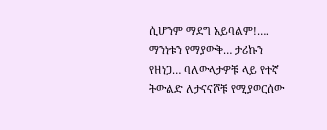ሲሆንም ማደግ አይባልም!…. ማንነቱን የማያውቅ… ታሪኩን የዘነጋ… ባለውላታዎቹ ላይ የተኛ ትውልድ ለታናናሾቹ የሚያወርሰው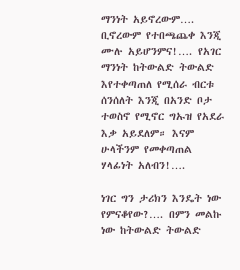ማንነት አይኖረውም…. ቢኖረውም የተበጫጨቀ እንጂ ሙሉ አይሆንምና!…. የአገር ማንነት ከትውልድ ትውልድ እየተቀጣጠለ የሚሰራ ብርቱ ሰንሰለት እንጂ በአንድ ቦታ ተወስኖ የሚኖር ግኡዝ የአደራ እቃ አይደለም። እናም ሁላችንም የመቀጣጠል ሃላፊነት አለብን!….

ነገር ግን ታሪክን እንዴት ነው የምናቆየው?…. በምን መልኩ ነው ከትውልድ ትውልድ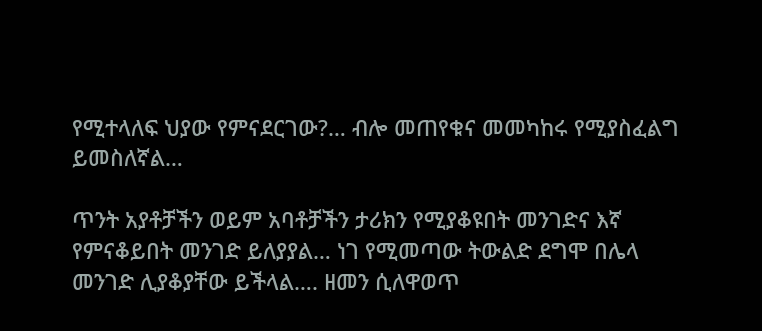የሚተላለፍ ህያው የምናደርገው?… ብሎ መጠየቁና መመካከሩ የሚያስፈልግ ይመስለኛል…

ጥንት አያቶቻችን ወይም አባቶቻችን ታሪክን የሚያቆዩበት መንገድና እኛ የምናቆይበት መንገድ ይለያያል… ነገ የሚመጣው ትውልድ ደግሞ በሌላ መንገድ ሊያቆያቸው ይችላል…. ዘመን ሲለዋወጥ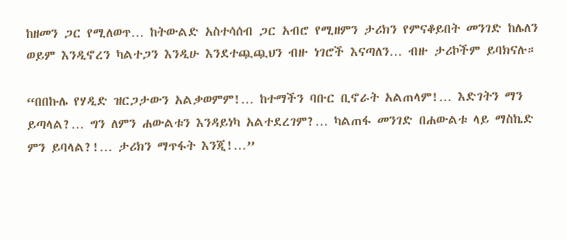ከዘመን ጋር የሚለወጥ… ከትውልድ አስተሳሰብ ጋር አብሮ የሚዘምን ታሪክን የምናቆይበት መንገድ ከሌለን ወይም እንዲኖረን ካልተጋን እንዲሁ እንደተጯጯህን ብዙ ነገሮች እናጣለን… ብዙ ታሪኮችም ይባክናሉ።

“በበኩሌ የሃዲድ ዝርጋታውን አልቃወምም!… ከተማችን ባቡር ቢኖራት አልጠላም!… እድገትን ማን ይጣላል?… ግን ለምን ሐውልቱን እንዳይነካ አልተደረገም?… ካልጠፋ መንገድ በሐውልቱ ላይ ማስኬድ ምን ይባላል?!… ታሪክን ማጥፋት እንጂ!…”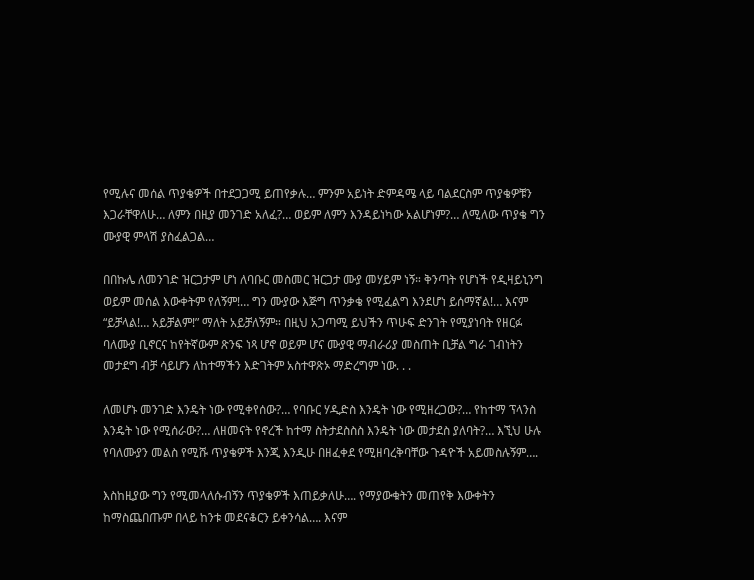የሚሉና መሰል ጥያቄዎች በተደጋጋሚ ይጠየቃሉ… ምንም አይነት ድምዳሜ ላይ ባልደርስም ጥያቄዎቹን እጋራቸዋለሁ… ለምን በዚያ መንገድ አለፈ?… ወይም ለምን እንዳይነካው አልሆነም?… ለሚለው ጥያቄ ግን ሙያዊ ምላሽ ያስፈልጋል…

በበኩሌ ለመንገድ ዝርጋታም ሆነ ለባቡር መስመር ዝርጋታ ሙያ መሃይም ነኝ። ቅንጣት የሆነች የዲዛይኒንግ ወይም መሰል እውቀትም የለኝም!… ግን ሙያው እጅግ ጥንቃቄ የሚፈልግ እንደሆነ ይሰማኛል!… እናም “ይቻላል!… አይቻልም!” ማለት አይቻለኝም። በዚህ አጋጣሚ ይህችን ጥሁፍ ድንገት የሚያነባት የዘርፉ ባለሙያ ቢኖርና ከየትኛውም ጽንፍ ነጻ ሆኖ ወይም ሆና ሙያዊ ማብራሪያ መስጠት ቢቻል ግራ ገብነትን መታደግ ብቻ ሳይሆን ለከተማችን እድገትም አስተዋጽኦ ማድረግም ነው. . .

ለመሆኑ መንገድ እንዴት ነው የሚቀየሰው?… የባቡር ሃዲድስ እንዴት ነው የሚዘረጋው?… የከተማ ፕላንስ እንዴት ነው የሚሰራው?… ለዘመናት የኖረች ከተማ ስትታደስስስ እንዴት ነው መታደስ ያለባት?… እኚህ ሁሉ የባለሙያን መልስ የሚሹ ጥያቄዎች እንጂ እንዲሁ በዘፈቀደ የሚዘባረቅባቸው ጉዳዮች አይመስሉኝም….

እስከዚያው ግን የሚመላለሱብኝን ጥያቄዎች እጠይቃለሁ…. የማያውቁትን መጠየቅ እውቀትን ከማስጨበጡም በላይ ከንቱ መደናቆርን ይቀንሳል…. እናም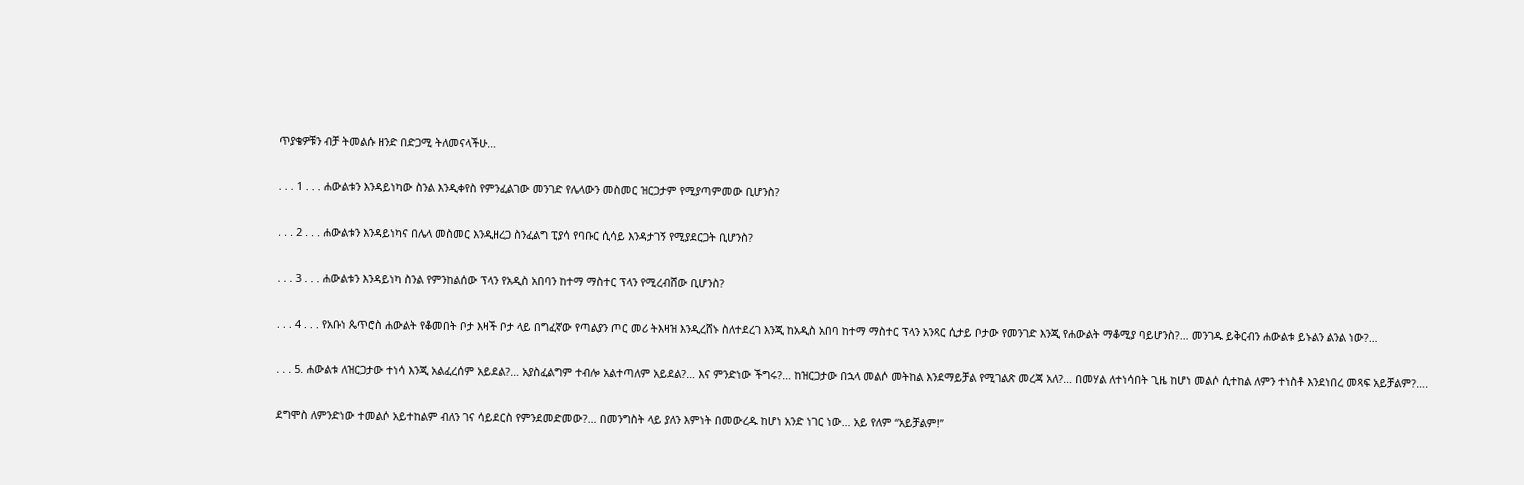ጥያቄዎቹን ብቻ ትመልሱ ዘንድ በድጋሚ ትለመናላችሁ…

. . . 1 . . . ሐውልቱን እንዳይነካው ስንል እንዲቀየስ የምንፈልገው መንገድ የሌላውን መስመር ዝርጋታም የሚያጣምመው ቢሆንስ?

. . . 2 . . . ሐውልቱን እንዳይነካና በሌላ መስመር እንዲዘረጋ ስንፈልግ ፒያሳ የባቡር ሲሳይ እንዳታገኝ የሚያደርጋት ቢሆንስ?

. . . 3 . . . ሐውልቱን እንዳይነካ ስንል የምንከልሰው ፕላን የአዲስ አበባን ከተማ ማስተር ፕላን የሚረብሸው ቢሆንስ?

. . . 4 . . . የአቡነ ጴጥሮስ ሐውልት የቆመበት ቦታ እዛች ቦታ ላይ በግፈኛው የጣልያን ጦር መሪ ትእዛዝ እንዲረሸኑ ስለተደረገ እንጂ ከአዲስ አበባ ከተማ ማስተር ፕላን አንጻር ሲታይ ቦታው የመንገድ እንጂ የሐውልት ማቆሚያ ባይሆንስ?… መንገዱ ይቅርብን ሐውልቱ ይኑልን ልንል ነው?…

. . . 5. ሐውልቱ ለዝርጋታው ተነሳ እንጂ አልፈረሰም አይደል?… አያስፈልግም ተብሎ አልተጣለም አይደል?… እና ምንድነው ችግሩ?… ከዝርጋታው በኋላ መልሶ መትከል እንደማይቻል የሚገልጽ መረጃ አለ?… በመሃል ለተነሳበት ጊዜ ከሆነ መልሶ ሲተከል ለምን ተነስቶ እንደነበረ መጻፍ አይቻልም?….

ደግሞስ ለምንድነው ተመልሶ አይተከልም ብለን ገና ሳይደርስ የምንደመድመው?… በመንግስት ላይ ያለን እምነት በመውረዱ ከሆነ አንድ ነገር ነው… አይ የለም “አይቻልም!”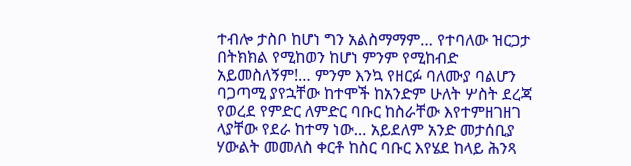ተብሎ ታስቦ ከሆነ ግን አልስማማም… የተባለው ዝርጋታ በትክክል የሚከወን ከሆነ ምንም የሚከብድ አይመስለኝም!… ምንም እንኳ የዘርፉ ባለሙያ ባልሆን ባጋጣሚ ያየኋቸው ከተሞች ከአንድም ሁለት ሦስት ደረጃ የወረደ የምድር ለምድር ባቡር ከስራቸው እየተምዘገዘገ ላያቸው የደራ ከተማ ነው… አይደለም አንድ መታሰቢያ ሃውልት መመለስ ቀርቶ ከስር ባቡር እየሄደ ከላይ ሕንጻ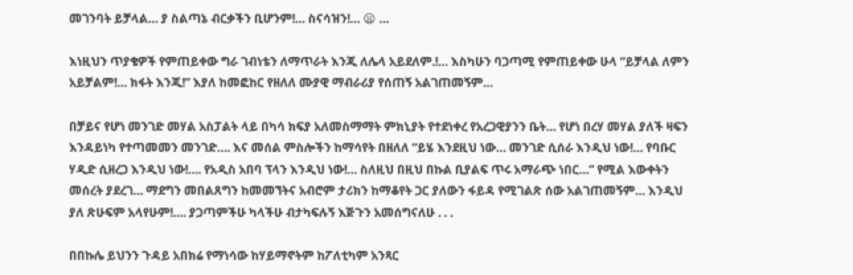መገንባት ይቻላል… ያ ስልጣኔ ብርቃችን ቢሆንም!… ስናሳዝን!… 😦 …

እነዚህን ጥያቄዎች የምጠይቀው ግራ ገብነቴን ለማጥራት እንጂ ለሌላ አይደለም.!… እስካሁን ባጋጣሚ የምጠይቀው ሁላ “ይቻላል ለምን አይቻልም!… ክፋት እንጂ!” እያለ ከመፎከር የዘለለ ሙያዊ ማብራሪያ የሰጠኝ አልገጠመኝም…

በቻይና የሆነ መንገድ መሃል አስፓልት ላይ በካሳ ክፍያ አለመስማማት ምክኒያት የተደነቀረ የአረጋዊያንን ቤት… የሆነ በረሃ መሃል ያለች ዛፍን እንዳይነካ የተጣመመን መንገድ…. እና መሰል ምስሎችን ከማሳየት በዘለለ “ይሄ እንደዚህ ነው… መንገድ ሲሰራ እንዲህ ነው!… የባቡር ሃዲድ ሲዘረጋ እንዲህ ነው!…. የአዲስ አበባ ፕላን እንዲህ ነው!… ስለዚህ በዚህ በኩል ቢያልፍ ጥሩ አማራጭ ነበር…” የሚል እውቀትን መሰረት ያደረገ… ማደግን መበልጸግን ከመመኘትና አብሮም ታሪክን ከማቆየት ጋር ያለውን ፋይዳ የሚገልጽ ሰው አልገጠመኝም… እንዲህ ያለ ጽሁፍም አላየሁም!…. ያጋጣምችሁ ካላችሁ ብታካፍሉኝ እጅጉን አመሰግናለሁ . . .

በበኩሌ ይህንን ጉዳይ አበክሬ የማነሳው ከሃይማኖትም ከፖለቲካም አንጻር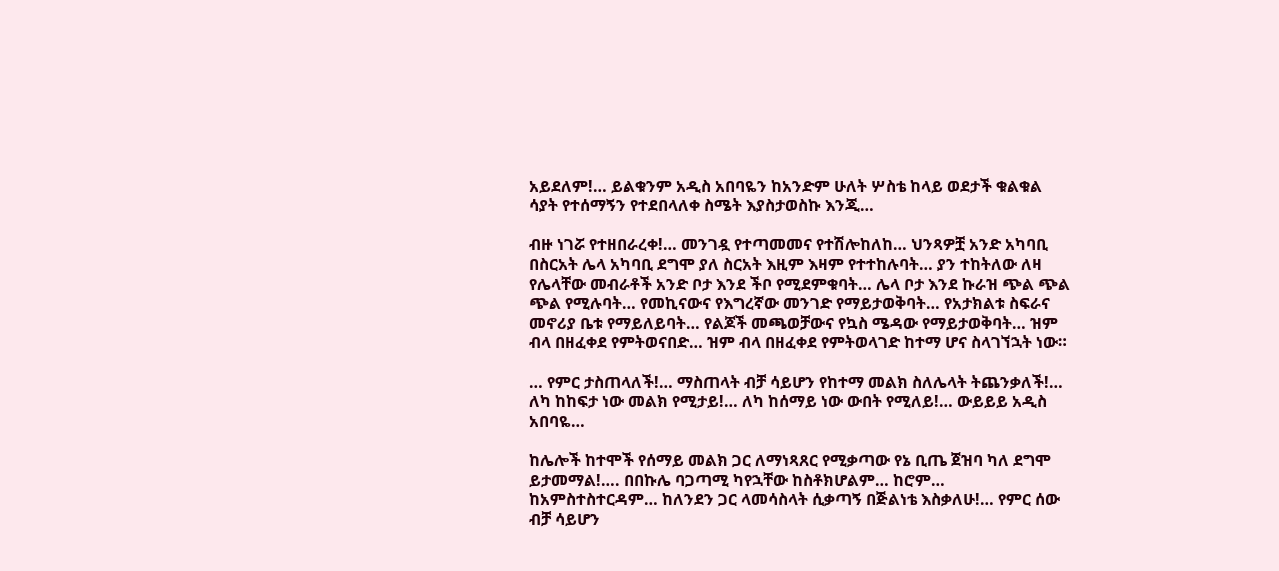አይደለም!… ይልቁንም አዲስ አበባዬን ከአንድም ሁለት ሦስቴ ከላይ ወደታች ቁልቁል ሳያት የተሰማኝን የተደበላለቀ ስሜት እያስታወስኩ እንጂ…

ብዙ ነገሯ የተዘበራረቀ!… መንገዷ የተጣመመና የተሽሎከለከ… ህንጻዎቿ አንድ አካባቢ በስርአት ሌላ አካባቢ ደግሞ ያለ ስርአት እዚም እዛም የተተከሉባት… ያን ተከትለው ለዛ የሌላቸው መብራቶች አንድ ቦታ እንደ ችቦ የሚደምቁባት… ሌላ ቦታ እንደ ኩራዝ ጭል ጭል ጭል የሚሉባት… የመኪናውና የእግረኛው መንገድ የማይታወቅባት… የአታክልቱ ስፍራና መኖሪያ ቤቱ የማይለይባት… የልጆች መጫወቻውና የኳስ ሜዳው የማይታወቅባት… ዝም ብላ በዘፈቀደ የምትወናበድ… ዝም ብላ በዘፈቀደ የምትወላገድ ከተማ ሆና ስላገኘኋት ነው።

… የምር ታስጠላለች!… ማስጠላት ብቻ ሳይሆን የከተማ መልክ ስለሌላት ትጨንቃለች!… ለካ ከከፍታ ነው መልክ የሚታይ!… ለካ ከሰማይ ነው ውበት የሚለይ!… ውይይይ አዲስ አበባዬ…

ከሌሎች ከተሞች የሰማይ መልክ ጋር ለማነጻጸር የሚቃጣው የኔ ቢጤ ጀዝባ ካለ ደግሞ ይታመማል!…. በበኩሌ ባጋጣሚ ካየኋቸው ከስቶክሆልም… ከሮም… ከአምስተስተርዳም… ከለንደን ጋር ላመሳስላት ሲቃጣኝ በጅልነቴ እስቃለሁ!… የምር ሰው ብቻ ሳይሆን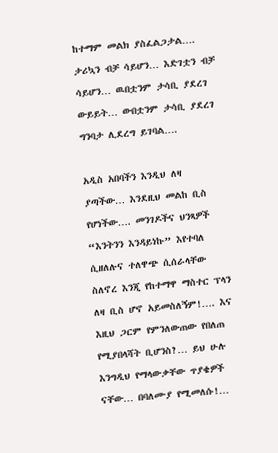ከተማም መልክ ያስፈልጋታል…. ታሪኳን ብቻ ሳይሆን… እድገቷን ብቻ ሳይሆን… ዉበቷንም ታሳቢ ያደረገ ውይይት… ውበቷንም ታሳቢ ያደረገ ግንባታ ሊደረግ ይገባል….

አዲስ አበባችን እንዲህ ለዛ ያጣችው… እንደዚህ መልከ ቢስ የሆነችው…. መንገዶችና ህንጻዎች “እንትንን እንዳይነኩ” እየተባለ ሲዘለሉና ተለዋጭ ሲሰራላቸው ስለኖረ እንጂ የከተማዋ ማስተር ፕላን ለዛ ቢስ ሆኖ አይመስለኝም!…. እና እዚህ ጋርም የምንለውጠው የበለጠ የሚያበላሻት ቢሆንስ?… ይህ ሁሉ እንግዲህ የማላውቃቸው ጥያቄዎች ናቸው… በባለሙያ የሚመለሱ!…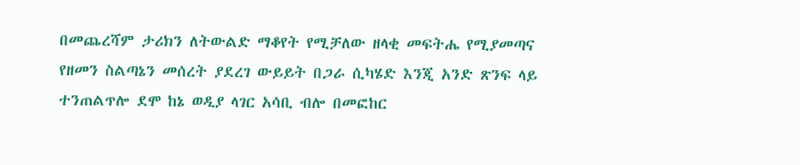በመጨረሻም ታሪክን ለትውልድ ማቆየት የሚቻለው ዘላቂ መፍትሔ የሚያመጣና የዘመን ስልጣኔን መሰረት ያደረገ ውይይት በጋራ ሲካሄድ እንጂ አንድ ጽንፍ ላይ ተንጠልጥሎ ደሞ ከኔ ወዲያ ላገር አሳቢ ብሎ በመፎከር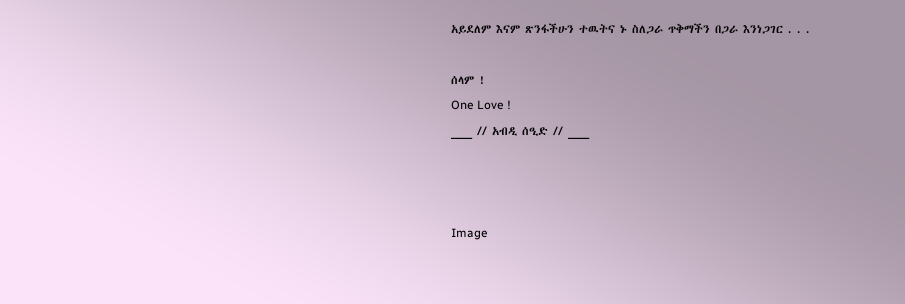አይደለም እናም ጽንፋችሁን ተዉትና ኑ ስለጋራ ጥቅማችን በጋራ እንነጋገር . . .

ሰላም !
One Love !
___ // አብዲ ሰዒድ // ___



Image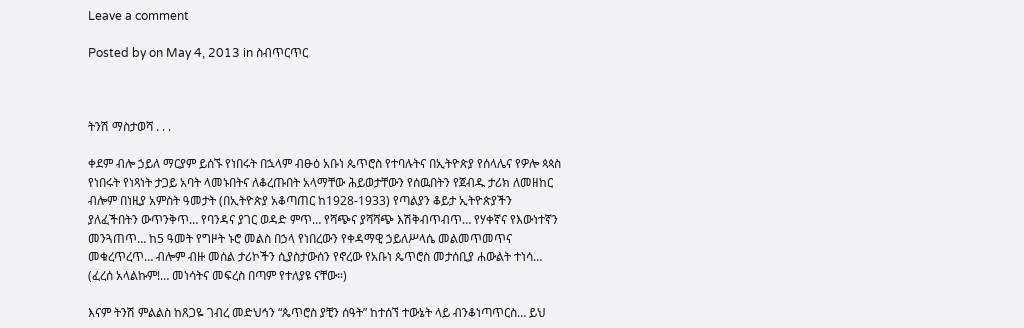Leave a comment

Posted by on May 4, 2013 in ስብጥርጥር



ትንሽ ማስታወሻ . . .

ቀደም ብሎ ኃይለ ማርያም ይሰኙ የነበሩት በኋላም ብፁዕ አቡነ ጴጥሮስ የተባሉትና በኢትዮጵያ የሰላሌና የዎሎ ጳጳስ የነበሩት የነጻነት ታጋይ አባት ላመኑበትና ለቆረጡበት አላማቸው ሕይወታቸውን የሰዉበትን የጀብዱ ታሪክ ለመዘከር ብሎም በነዚያ አምስት ዓመታት (በኢትዮጵያ አቆጣጠር ከ1928-1933) የጣልያን ቆይታ ኢትዮጵያችን ያለፈችበትን ውጥንቅጥ… የባንዳና ያገር ወዳድ ምጥ… የሻጭና ያሻሻጭ እሽቅብጥብጥ… የሃቀኛና የእውነተኛን መንጓጠጥ… ከ5 ዓመት የግዞት ኑሮ መልስ በኃላ የነበረውን የቀዳማዊ ኃይለሥላሴ መልመጥመጥና መቁረጥረጥ… ብሎም ብዙ መሰል ታሪኮችን ሲያስታውሰን የኖረው የአቡነ ጴጥሮስ መታሰቢያ ሐውልት ተነሳ… (ፈረሰ አላልኩም!… መነሳትና መፍረስ በጣም የተለያዩ ናቸው።)

እናም ትንሽ ምልልስ ከጸጋዬ ገብረ መድህኅን “ጴጥሮስ ያቺን ሰዓት” ከተሰኘ ተውኔት ላይ ብንቆነጣጥርስ… ይህ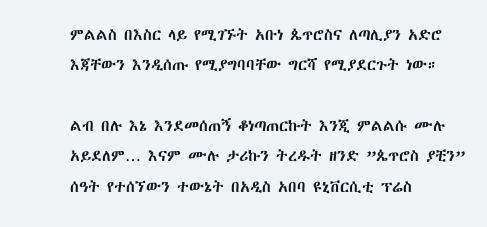ምልልስ በእስር ላይ የሚገኙት አቡነ ጴጥሮስና ለጣሊያን አድሮ እጃቸውን እንዲሰጡ የሚያግባባቸው ግርሻ የሚያደርጉት ነው።

ልብ በሉ እኔ እንደመሰጠኝ ቆነጣጠርኩት እንጂ ምልልሱ ሙሉ አይደለም… እናም ሙሉ ታሪኩን ትረዱት ዘንድ ”ጴጥሮስ ያቺን” ሰዓት የተሰኘውን ተውኔት በአዲስ አበባ ዩኒቨርሲቲ ፕሬስ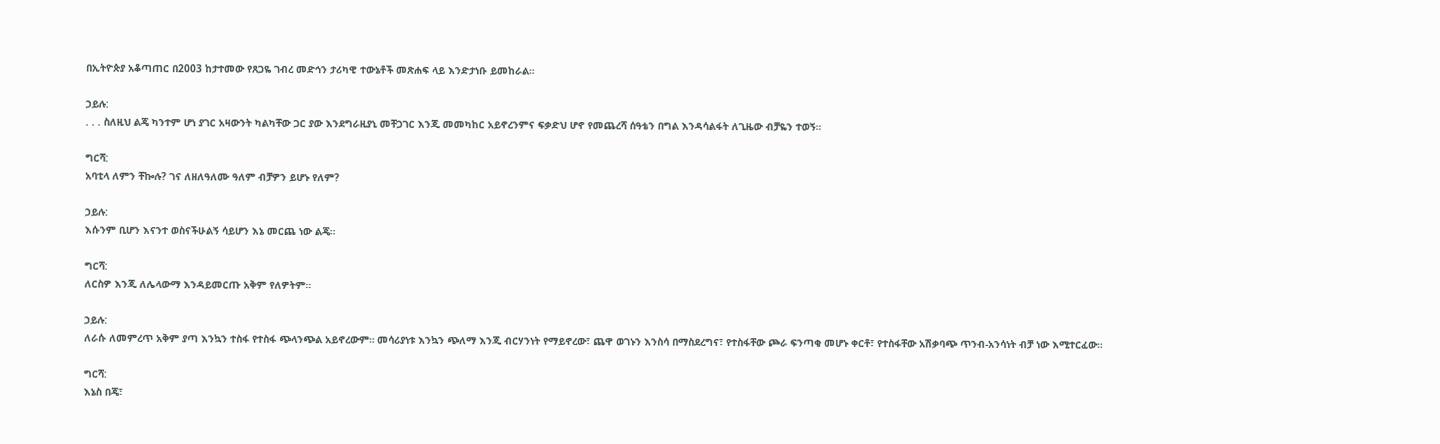በኢትዮጵያ አቆጣጠር በ2003 ከታተመው የጸጋዬ ገብረ መድኅን ታሪካዊ ተውኔቶች መጽሐፍ ላይ እንድታነቡ ይመከራል።

ኃይሉ:
. . . ስለዚህ ልጄ ካንተም ሆነ ያገር አዛውንት ካልካቸው ጋር ያው እንደግራዚያኒ መቸጋገር እንጂ መመካከር አይኖረንምና ፍቃድህ ሆኖ የመጨረሻ ሰዓቴን በግል እንዳሳልፋት ለጊዜው ብቻዬን ተወኝ።

ግርሻ:
አባቲላ ለምን ቸኰሉ? ገና ለዘለዓለሙ ዓለም ብቻዎን ይሆኑ የለም?

ኃይሉ:
እሱንም ቢሆን እናንተ ወስናችሁልኝ ሳይሆን እኔ መርጨ ነው ልጄ።

ግርሻ:
ለርስዎ እንጂ ለሌላውማ እንዳይመርጡ አቅም የለዎትም።

ኃይሉ:
ለራሱ ለመምረጥ አቅም ያጣ እንኳን ተስፋ የተስፋ ጭላንጭል አይኖረውም። መሳሪያነቱ እንኳን ጭለማ እንጂ ብርሃንነት የማይኖረው፣ ጨዋ ወገኑን እንስሳ በማስደረግና፣ የተስፋቸው ጮራ ፍንጣቂ መሆኑ ቀርቶ፣ የተስፋቸው አሽቃባጭ ጥንብ-አንሳነት ብቻ ነው እሚተርፈው።

ግርሻ:
እኔስ በጄ፣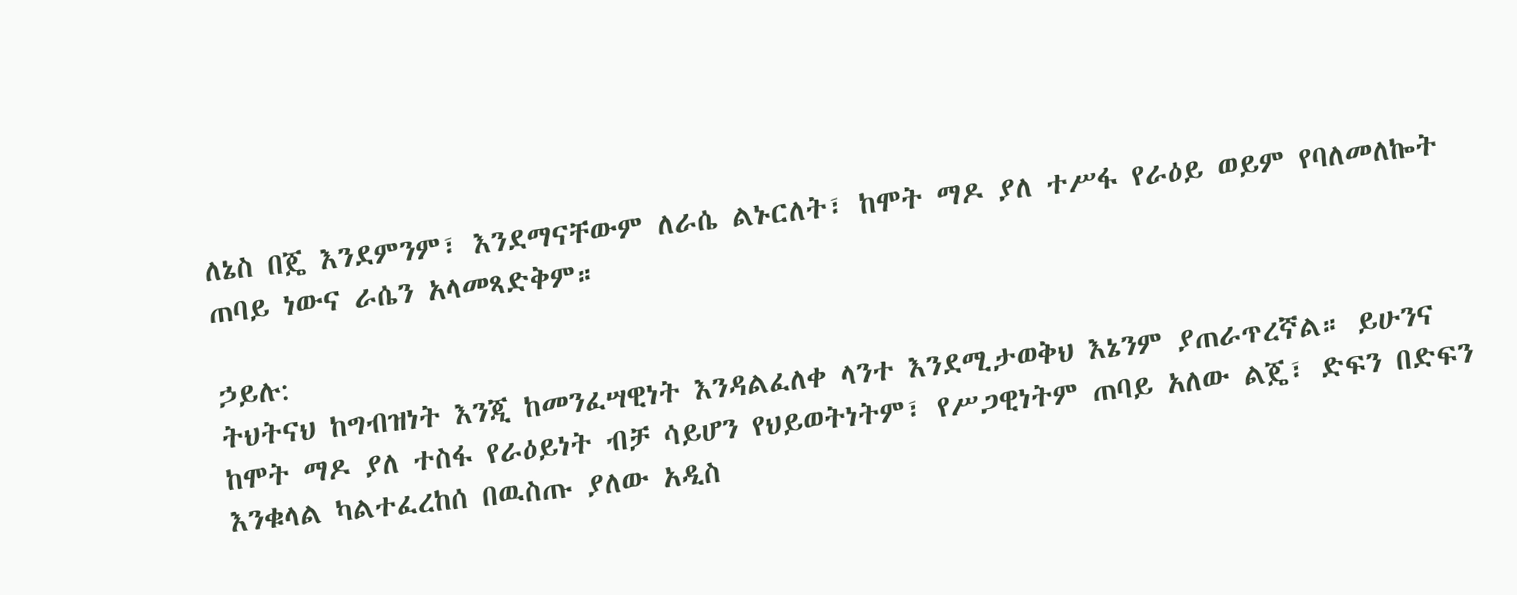ለኔስ በጄ እንደምንም፣ እንደማናቸውም ለራሴ ልኑርለት፣ ከሞት ማዶ ያለ ተሥፋ የራዕይ ወይም የባለመለኰት ጠባይ ነውና ራሴን አላመጻድቅም።

ኃይሉ:
ትህትናህ ከግብዝነት እንጂ ከመንፈሣዊነት እንዳልፈለቀ ላንተ እንደሚታወቅህ እኔንም ያጠራጥረኛል። ይሁንና ከሞት ማዶ ያለ ተስፋ የራዕይነት ብቻ ሳይሆን የህይወትነትም፣ የሥጋዊነትም ጠባይ አለው ልጄ፣ ድፍን በድፍን እንቁላል ካልተፈረከሰ በዉስጡ ያለው አዲስ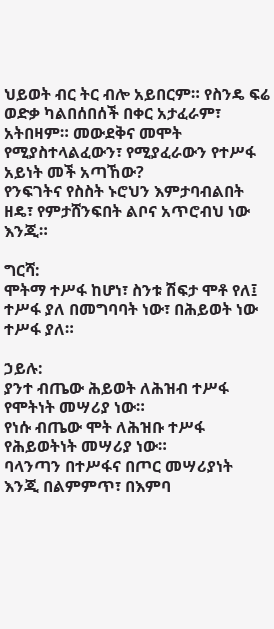ህይወት ብር ትር ብሎ አይበርም። የስንዴ ፍሬ ወድቃ ካልበሰበሰች በቀር አታፈራም፣ አትበዛም። መውደቅና መሞት የሚያስተላልፈውን፣ የሚያፈራውን የተሥፋ አይነት መች አጣኸው?
የንፍገትና የስስት ኑሮህን እምታባብልበት ዘዴ፣ የምታሸንፍበት ልቦና አጥሮብህ ነው እንጂ።

ግርሻ:
ሞትማ ተሥፋ ከሆነ፣ ስንቱ ሽፍታ ሞቶ የለ፤
ተሥፋ ያለ በመግባባት ነው፣ በሕይወት ነው ተሥፋ ያለ።

ኃይሉ:
ያንተ ብጤው ሕይወት ለሕዝብ ተሥፋ የሞትነት መሣሪያ ነው።
የነሱ ብጤው ሞት ለሕዝቡ ተሥፋ የሕይወትነት መሣሪያ ነው።
ባላንጣን በተሥፋና በጦር መሣሪያነት እንጂ በልምምጥ፣ በእምባ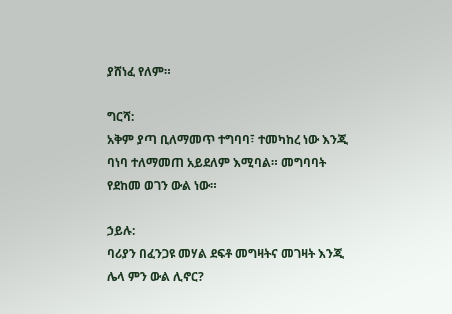ያሸነፈ የለም።

ግርሻ:
አቅም ያጣ ቢለማመጥ ተግባባ፣ ተመካከረ ነው እንጂ ባነባ ተለማመጠ አይደለም እሚባል። መግባባት የደከመ ወገን ውል ነው።

ኃይሉ:
ባሪያን በፈንጋዩ መሃል ደፍቶ መግዛትና መገዛት እንጂ ሌላ ምን ውል ሊኖር?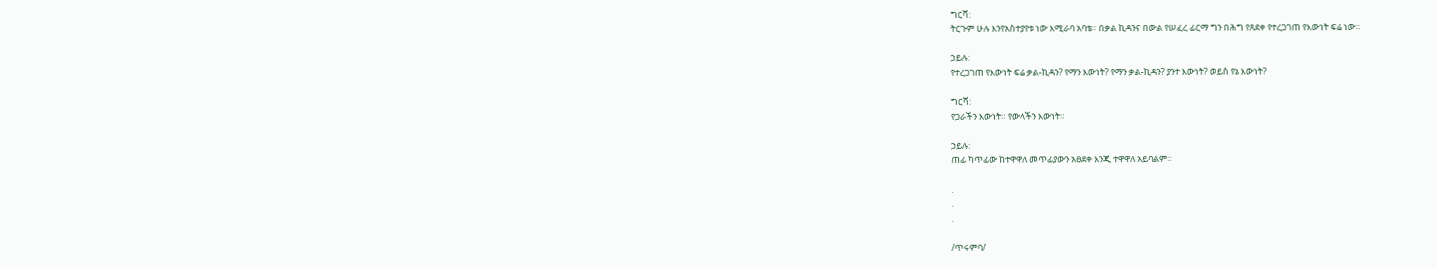ግርሻ:
ትርጉም ሁሉ እንየአስተያየቱ ነው እሚራባ አባቴ። በቃል ኪዳንና በውል የሠፈረ ፊርማ ግን በሕግ የጸደቀ የተረጋገጠ የእውነት ፍሬ ነው።

ኃይሉ:
የተረጋገጠ የእውነት ፍሬ ቃል-ኪዳን? የማን እውነት? የማን ቃል-ኪዳን? ያንተ እውነት? ወይስ የኔ እውነት?

ግርሻ:
የጋራችን እውነት። የውላችን እውነት።

ኃይሉ:
ጠፊ ካጥፊው ከተዋዋለ መጥፊያውን አፀደቀ እንጂ ተዋዋለ አይባልም።

.
.
.

/ጥሩምባ/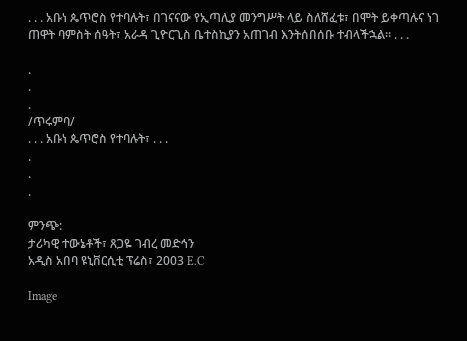. . . አቡነ ጴጥሮስ የተባሉት፣ በገናናው የኢጣሊያ መንግሥት ላይ ስለሸፈቱ፣ በሞት ይቀጣሉና ነገ ጠዋት ባምስት ሰዓት፣ አራዳ ጊዮርጊስ ቤተስኪያን አጠገብ እንትሰበሰቡ ተብላችኋል። . . .

.
.
.
/ጥሩምባ/
. . . አቡነ ጴጥሮስ የተባሉት፣ . . .
.
.
.

ምንጭ:
ታሪካዊ ተውኔቶች፣ ጸጋዬ ገብረ መድኅን
አዲስ አበባ ዩኒቨርሲቲ ፕሬስ፣ 2003 E.C

Image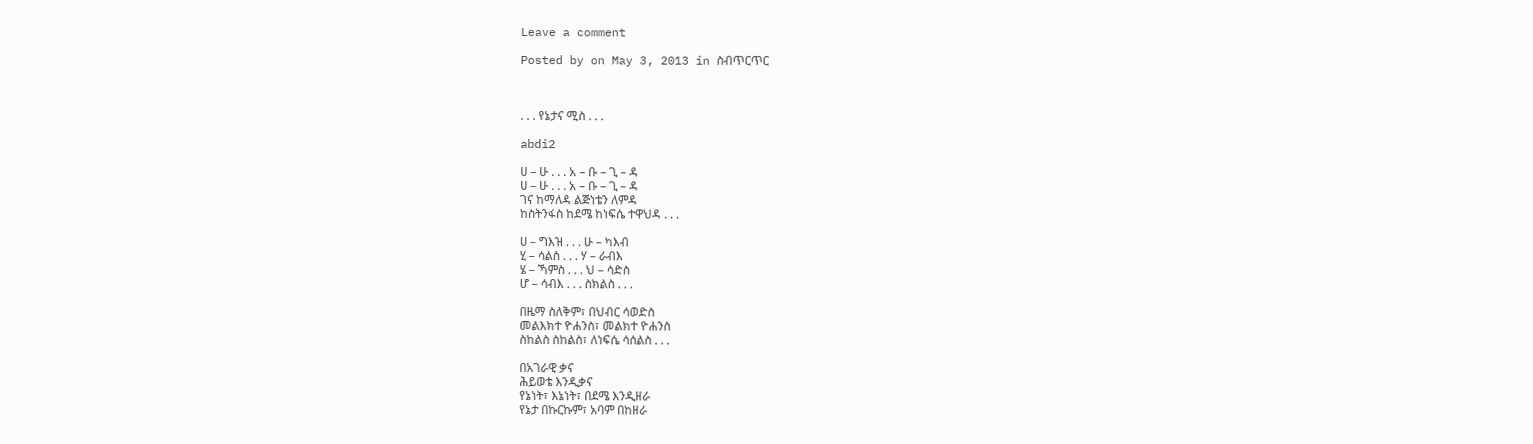Leave a comment

Posted by on May 3, 2013 in ስብጥርጥር



. . . የኔታና ሚስ . . .

abdi2

ሀ – ሁ . . . አ – ቡ – ጊ – ዳ
ሀ – ሁ . . . አ – ቡ – ጊ – ዳ
ገና ከማለዳ ልጅነቴን ለምዳ
ከስትንፋስ ከደሜ ከነፍሴ ተዋህዳ . . .

ሀ – ግእዝ . . . ሁ – ካእብ
ሂ – ሳልስ . . . ሃ – ራብእ
ሄ – ኻምስ . . . ህ – ሳድስ
ሆ – ሳብእ . . . ስክልስ . . .

በዜማ ስለቅም፣ በህብር ሳወድስ
መልእክተ ዮሐንስ፣ መልክተ ዮሐንስ
ስከልስ ስከልስ፣ ለነፍሴ ሳሰልስ . . .

በአገራዊ ቃና
ሕይወቴ እንዲቃና
የኔነት፣ እኔነት፣ በደሜ እንዲዘራ
የኔታ በኩርኩም፣ አባም በከዘራ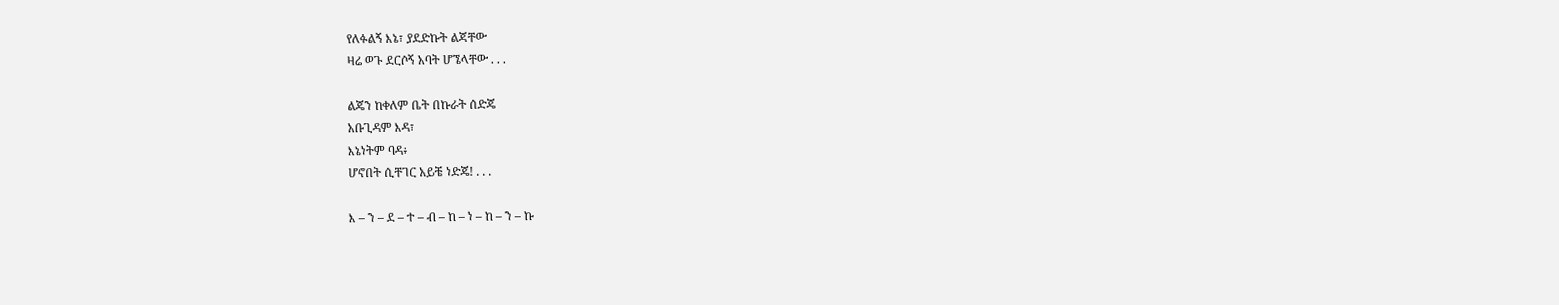የለፉልኝ እኔ፣ ያደድኩት ልጃቸው
ዛሬ ወጉ ደርሶኝ አባት ሆኜላቸው . . .

ልጄን ከቀለም ቤት በኩራት ሰድጄ
አቡጊዳም እዳ፣
እኔነትም ባዳ፥
ሆኖበት ሲቸገር አይቼ ነድጄ! . . .

እ – ን – ደ – ተ – ብ – ከ – ነ – ከ – ን – ኩ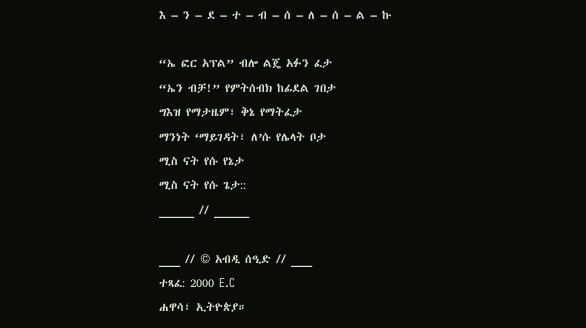እ – ን – ደ – ተ – ብ – ሰ – ለ – ሰ – ል – ኩ

“ኤ ፎር አፕል” ብሎ ልጄ አፉን ፈታ
“ኤን ብቻ!” የምትሰብክ ከፊደል ገበታ
ግእዝ የማታዜም፣ ቅኔ የማትፈታ
ማንነት ‘ማይገዳት፣ ለ’ሱ የሌላት ቦታ
ሚስ ናት የሱ የኔታ
ሚስ ናት የሱ ጌታ::
_____ // _____

___ // © አብዲ ሰዒድ // ___
ተጻፈ: 2000 E.C
ሐዋሳ፣ ኢትዮጵያ።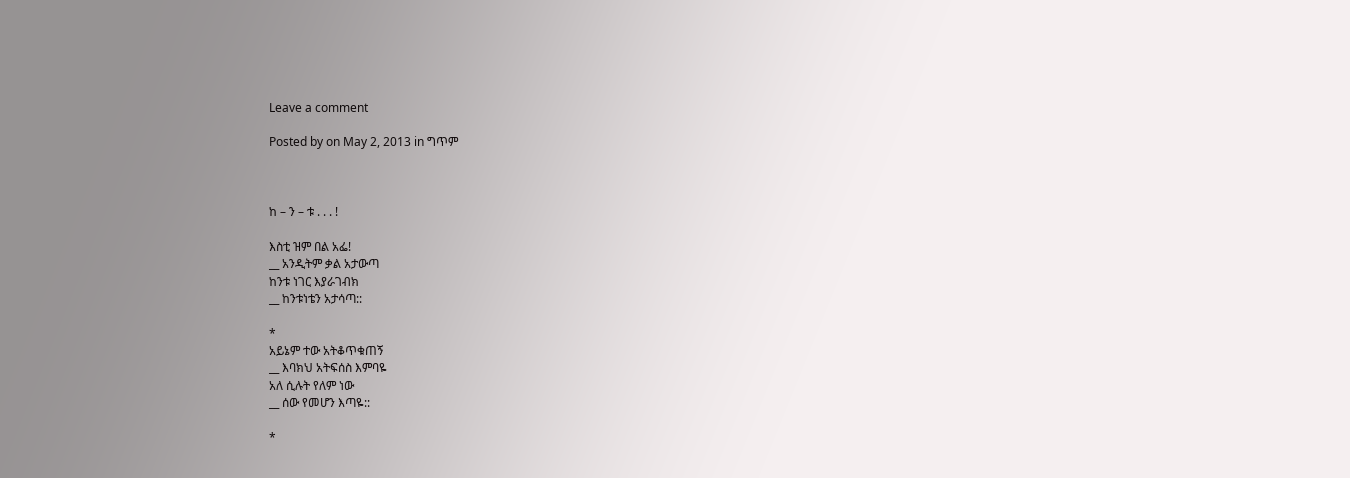Leave a comment

Posted by on May 2, 2013 in ግጥም



ከ – ን – ቱ . . . !

እስቲ ዝም በል አፌ!
__ አንዲትም ቃል አታውጣ
ከንቱ ነገር እያራገብክ
__ ከንቱነቴን አታሳጣ::

*
አይኔም ተው አትቆጥቁጠኝ
__ እባክህ አትፍሰስ እምባዬ
አለ ሲሉት የለም ነው
__ ሰው የመሆን እጣዬ::

*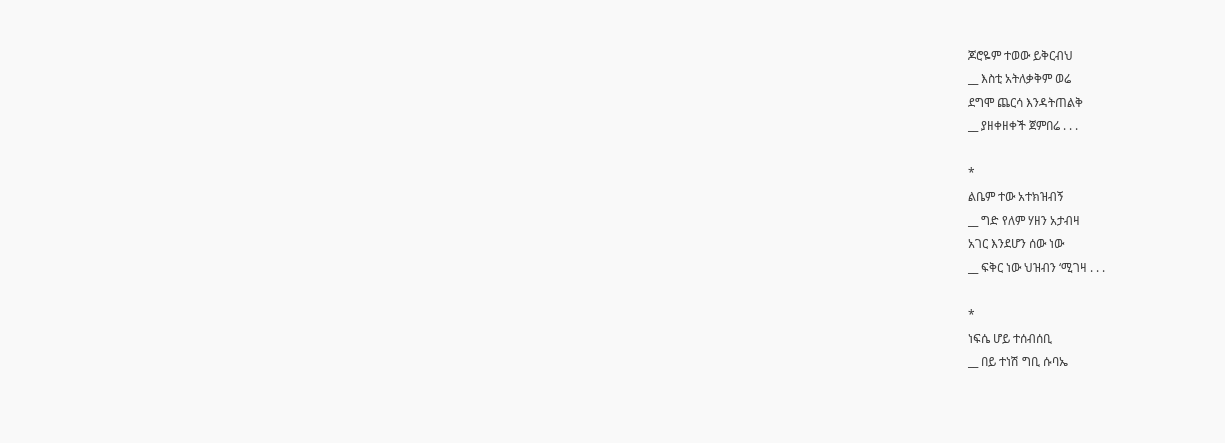ጆሮዬም ተወው ይቅርብህ
__ እስቲ አትለቃቅም ወሬ
ደግሞ ጨርሳ እንዳትጠልቅ
__ ያዘቀዘቀች ጀምበሬ . . .

*
ልቤም ተው አተክዝብኝ
__ ግድ የለም ሃዘን አታብዛ
አገር እንደሆን ሰው ነው
__ ፍቅር ነው ህዝብን ‘ሚገዛ . . .

*
ነፍሴ ሆይ ተሰብሰቢ
__ በይ ተነሽ ግቢ ሱባኤ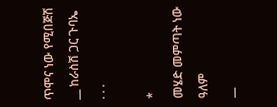ጥሞና ነው የሚበጅሽ
__ ከራስሽ ጋር ጉባኤ . . .

*
መሄድ መምጣት ነው ዓለም
__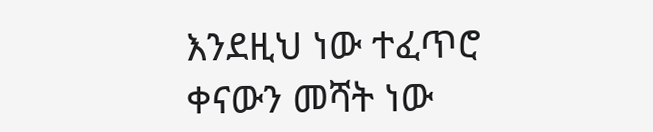እንደዚህ ነው ተፈጥሮ
ቀናውን መሻት ነው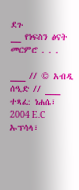ደጉ
__ የነፍስን ፅናት መርምሮ . . .

___ // © አብዲ ሰዒድ // ___
ተጻፈ: ነሐሴ፣ 2004 E.C
ኡፕሳላ፣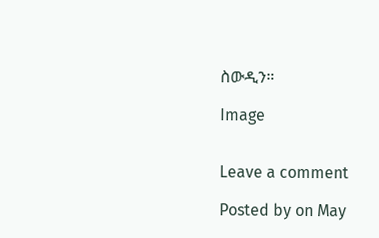ስውዲን።

Image


Leave a comment

Posted by on May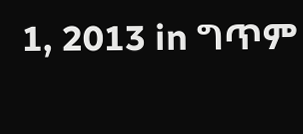1, 2013 in ግጥም